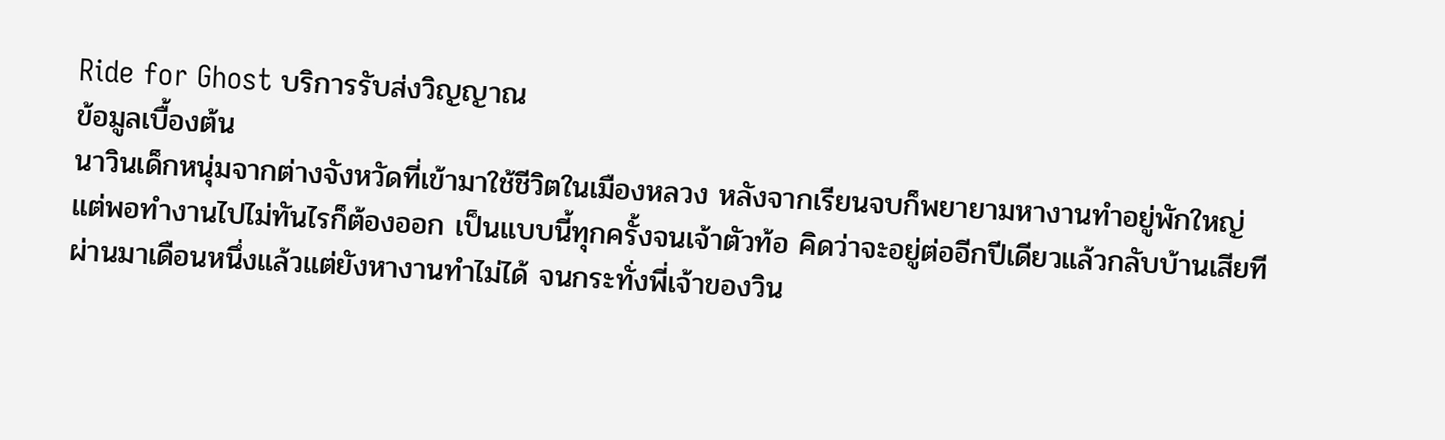Ride for Ghost บริการรับส่งวิญญาณ
ข้อมูลเบื้องต้น
นาวินเด็กหนุ่มจากต่างจังหวัดที่เข้ามาใช้ชีวิตในเมืองหลวง หลังจากเรียนจบก็พยายามหางานทำอยู่พักใหญ่
แต่พอทำงานไปไม่ทันไรก็ต้องออก เป็นแบบนี้ทุกครั้งจนเจ้าตัวท้อ คิดว่าจะอยู่ต่ออีกปีเดียวแล้วกลับบ้านเสียที
ผ่านมาเดือนหนึ่งแล้วแต่ยังหางานทำไม่ได้ จนกระทั่งพี่เจ้าของวิน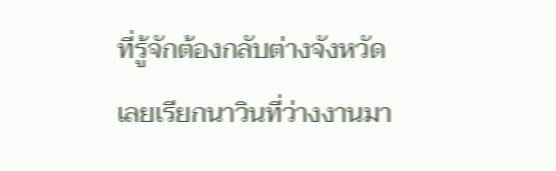ที่รู้จักต้องกลับต่างจังหวัด
เลยเรียกนาวินที่ว่างงานมา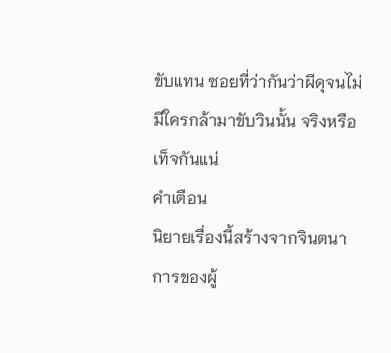ขับแทน ซอยที่ว่ากันว่าผีดุจนไม่มีใครกล้ามาขับวินนั้น จริงหรือเท็จกันแน่
คำเตือน
นิยายเรื่องนี้สร้างจากจินตนาการของผู้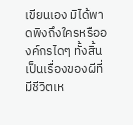เขียนเอง มิได้พาดพิงถึงใครหรือองค์กรไดๆ ทั้งสิ้น
เป็นเรื่องของผีที่มีชีวิตเห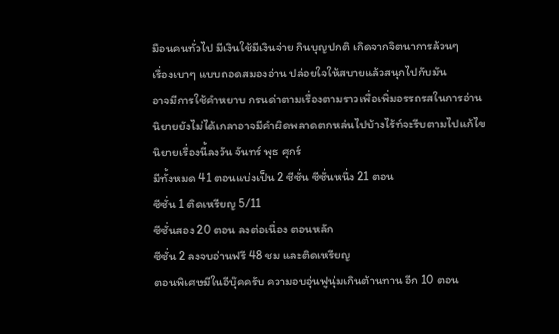มือนคนทั่วไป มีเงินใช้มีเงินจ่าย กินบุญปกติ เกิดจากจิตนาการล้วนๆ
เรื่องเบาๆ แบบถอดสมองอ่าน ปล่อยใจให้สบายแล้วสนุกไปกับมัน
อาจมีการใช้คำหยาบ กรนด่าตามเรื่องตามราวเพื่อเพิ่มอรรถรสในการอ่าน
นิยายยังไม่ได้เกลาอาจมีคำผิดพลาดตกหล่นไปบ้างไร้ท์จะรีบตามไปแก้ไข
นิยายเรื่องนี้ลงวัน จันทร์ พุธ ศุกร์
มีทั้งหมด 41 ตอนแบ่งเป็น 2 ซีซั่น ซีซั่นหนึ่ง 21 ตอน
ซีซั่น 1 ติดเหรียญ 5/11
ซีซั่นสอง 20 ตอน ลงต่อเนื่อง ตอนหลัก
ซีซั่น 2 ลงจบอ่านฟรี 48 ชม และติดเหรียญ
ตอนพิเศษมีในอีบุ๊คครับ ความอบอุ่นฟูนุ่มเกินต้านทาน อีก 10 ตอน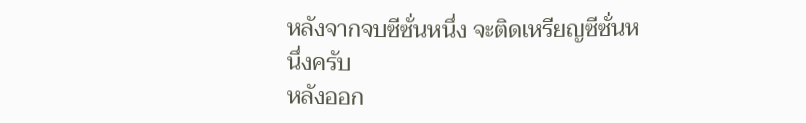หลังจากจบซีซั่นหนึ่ง จะติดเหรียญซีซั่นหนึ่งครับ
หลังออก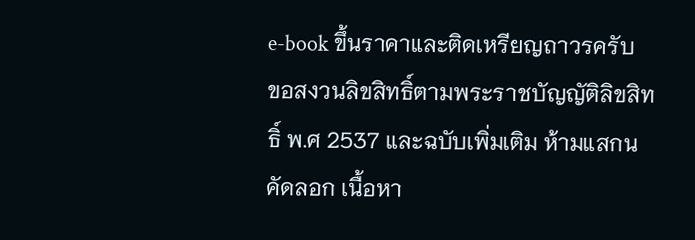e-book ขึ้นราคาและติดเหรียญถาวรครับ
ขอสงวนลิขสิทธิ์ตามพระราชบัญญัติลิขสิทธิ์ พ.ศ 2537 และฉบับเพิ่มเติม ห้ามแสกน คัดลอก เนื้อหา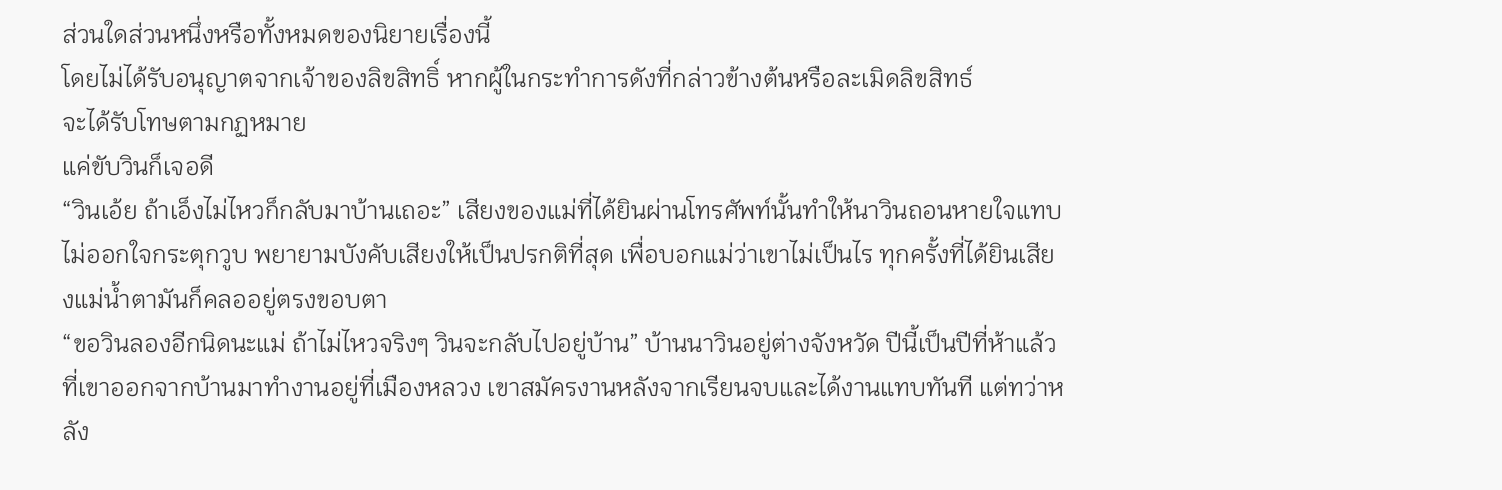ส่วนใดส่วนหนึ่งหรือทั้งหมดของนิยายเรื่องนี้
โดยไม่ได้รับอนุญาตจากเจ้าของลิขสิทธิ์ หากผู้ในกระทำการดังที่กล่าวข้างต้นหรือละเมิดลิขสิทธ์
จะได้รับโทษตามกฏหมาย
แค่ขับวินก็เจอดี
“วินเอ้ย ถ้าเอ็งไม่ไหวก็กลับมาบ้านเถอะ” เสียงของแม่ที่ได้ยินผ่านโทรศัพท์นั้นทำให้นาวินถอนหายใจแทบไม่ออกใจกระตุกวูบ พยายามบังคับเสียงให้เป็นปรกติที่สุด เพื่อบอกแม่ว่าเขาไม่เป็นไร ทุกครั้งที่ได้ยินเสียงแม่น้ำตามันก็คลออยู่ตรงขอบตา
“ขอวินลองอีกนิดนะแม่ ถ้าไม่ไหวจริงๆ วินจะกลับไปอยู่บ้าน” บ้านนาวินอยู่ต่างจังหวัด ปีนี้เป็นปีที่ห้าแล้วที่เขาออกจากบ้านมาทำงานอยู่ที่เมืองหลวง เขาสมัครงานหลังจากเรียนจบและได้งานแทบทันที แต่ทว่าหลัง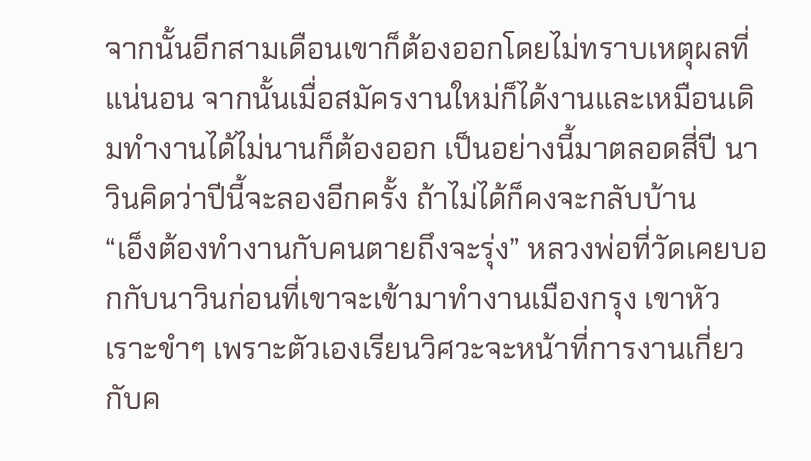จากนั้นอีกสามเดือนเขาก็ต้องออกโดยไม่ทราบเหตุผลที่แน่นอน จากนั้นเมื่อสมัครงานใหม่ก็ได้งานและเหมือนเดิมทำงานได้ไม่นานก็ต้องออก เป็นอย่างนี้มาตลอดสี่ปี นาวินคิดว่าปีนี้จะลองอีกครั้ง ถ้าไม่ได้ก็คงจะกลับบ้าน
“เอ็งต้องทำงานกับคนตายถึงจะรุ่ง” หลวงพ่อที่วัดเคยบอกกับนาวินก่อนที่เขาจะเข้ามาทำงานเมืองกรุง เขาหัวเราะขำๆ เพราะตัวเองเรียนวิศวะจะหน้าที่การงานเกี่ยวกับค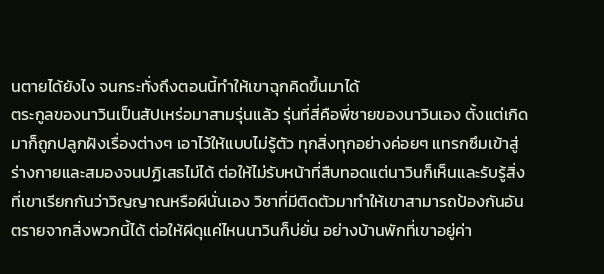นตายได้ยังไง จนกระทั่งถึงตอนนี้ทำให้เขาฉุกคิดขึ้นมาได้
ตระกูลของนาวินเป็นสัปเหร่อมาสามรุ่นแล้ว รุ่นที่สี่คือพี่ชายของนาวินเอง ตั้งแต่เกิดมาก็ถูกปลูกฝังเรื่องต่างๆ เอาไว้ให้แบบไม่รู้ตัว ทุกสิ่งทุกอย่างค่อยๆ แทรกซึมเข้าสู่ร่างกายและสมองจนปฏิเสธไม่ได้ ต่อให้ไม่รับหน้าที่สืบทอดแต่นาวินก็เห็นและรับรู้สิ่งที่เขาเรียกกันว่าวิญญาณหรือผีนั่นเอง วิชาที่มีติดตัวมาทำให้เขาสามารถป้องกันอันตรายจากสิ่งพวกนี้ได้ ต่อให้ผีดุแค่ไหนนาวินก็บ่ยั่น อย่างบ้านพักที่เขาอยู่ค่า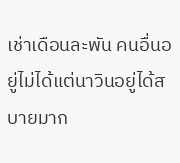เช่าเดือนละพัน คนอื่นอยู่ไม่ได้แต่นาวินอยู่ได้สบายมาก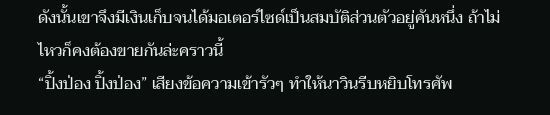ดังนั้นเขาจึงมีเงินเก็บจนได้มอเตอร์ไซด์เป็นสมบัติส่วนตัวอยู่คันหนึ่ง ถ้าไม่ไหวก็คงต้องขายกันล่ะคราวนี้
“ปิ้งป่อง ปิ้งป่อง” เสียงข้อความเข้ารัวๆ ทำให้นาวินรีบหยิบโทรศัพ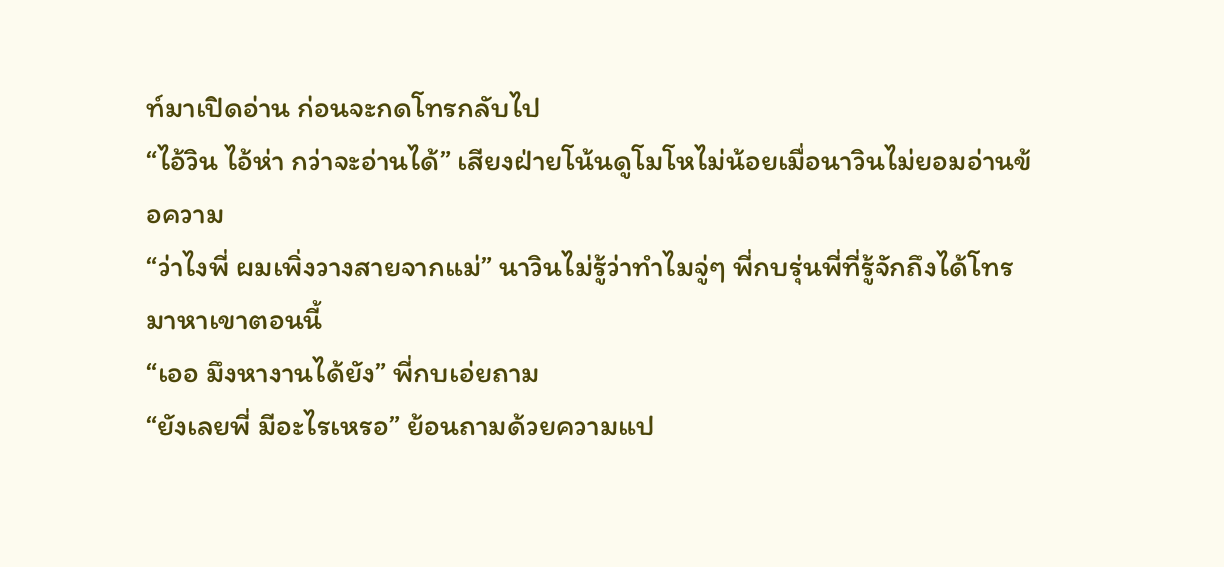ท์มาเปิดอ่าน ก่อนจะกดโทรกลับไป
“ไอ้วิน ไอ้ห่า กว่าจะอ่านได้” เสียงฝ่ายโน้นดูโมโหไม่น้อยเมื่อนาวินไม่ยอมอ่านข้อความ
“ว่าไงพี่ ผมเพิ่งวางสายจากแม่” นาวินไม่รู้ว่าทำไมจู่ๆ พี่กบรุ่นพี่ที่รู้จักถึงได้โทรมาหาเขาตอนนี้
“เออ มึงหางานได้ยัง” พี่กบเอ่ยถาม
“ยังเลยพี่ มีอะไรเหรอ” ย้อนถามด้วยความแป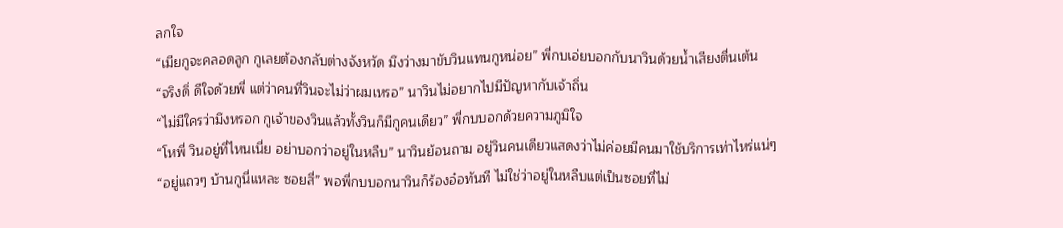ลกใจ
“เมียกูจะคลอดลูก กูเลยต้องกลับต่างจังหวัด มึงว่างมาขับวินแทนกูหน่อย” พี่กบเอ่ยบอกกับนาวินด้วยน้ำเสียงตื่นเต้น
“จริงดิ่ ดีใจด้วยพี่ แต่ว่าคนที่วินจะไม่ว่าผมเหรอ” นาวินไม่อยากไปมีปัญหากับเจ้าถิ่น
“ไม่มีใครว่ามึงหรอก กูเจ้าของวินแล้วทั้งวินก็มีกูคนเดียว” พี่กบบอกด้วยความภูมิใจ
“โหพี่ วินอยู่ที่ไหนเนี่ย อย่าบอกว่าอยู่ในหลืบ” นาวินย้อนถาม อยู่วินคนเดียวแสดงว่าไม่ค่อยมีคนมาใช้บริการเท่าไหร่แน่ๆ
“อยู่แถวๆ บ้านกูนี่แหละ ซอยสี่” พอพี่กบบอกนาวินก็ร้องอ๋อทันที ไม่ใช่ว่าอยู่ในหลืบแต่เป็นซอยที่ไม่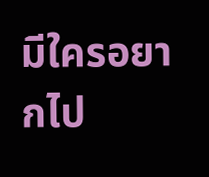มีใครอยากไป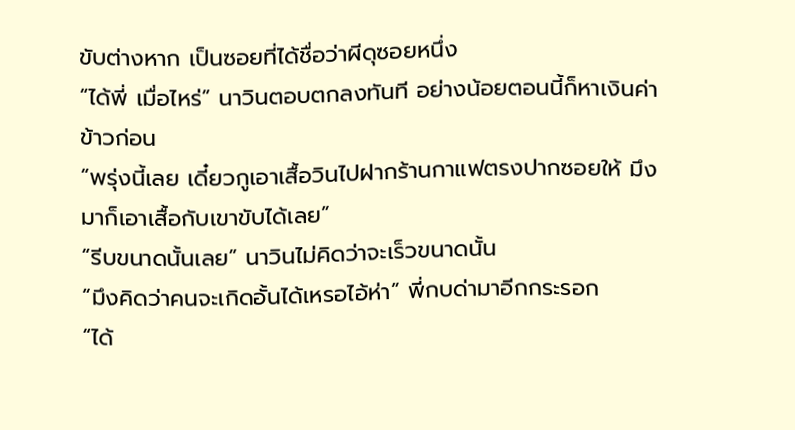ขับต่างหาก เป็นซอยที่ได้ชื่อว่าผีดุซอยหนึ่ง
“ได้พี่ เมื่อไหร่” นาวินตอบตกลงทันที อย่างน้อยตอนนี้ก็หาเงินค่าข้าวก่อน
“พรุ่งนี้เลย เดี๋ยวกูเอาเสื้อวินไปฝากร้านกาแฟตรงปากซอยให้ มึงมาก็เอาเสื้อกับเขาขับได้เลย”
“รีบขนาดนั้นเลย” นาวินไม่คิดว่าจะเร็วขนาดนั้น
“มึงคิดว่าคนจะเกิดอั้นได้เหรอไอ้ห่า” พี่กบด่ามาอีกกระรอก
“ได้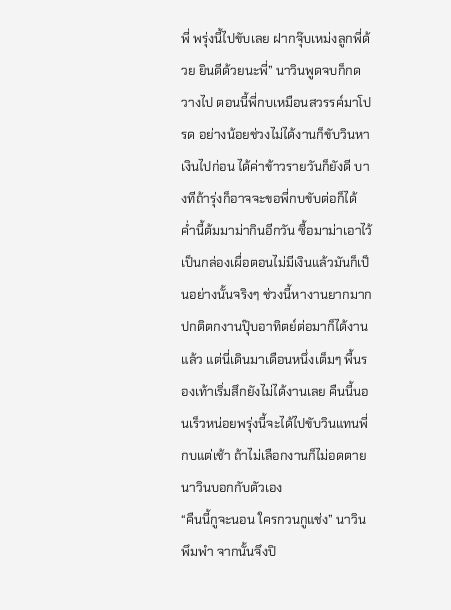พี่ พรุ่งนี้ไปขับเลย ฝากจุ๊บเหม่งลูกพี่ด้วย ยินดีด้วยนะพี่” นาวินพูดจบก็กดวางไป ตอนนี้พี่กบเหมือนสวรรค์มาโปรด อย่างน้อยช่วงไม่ได้งานก็ขับวินหาเงินไปก่อน ได้ค่าข้าวรายวันก็ยังดี บางทีถ้ารุ่งก็อาจจะขอพี่กบขับต่อก็ได้
ค่ำนี้ต้มมาม่ากินอีกวัน ซื้อมาม่าเอาไว้เป็นกล่องเผื่อตอนไม่มีเงินแล้วมันก็เป็นอย่างนั้นจริงๆ ช่วงนี้หางานยากมากปกติตกงานปุ๊บอาทิตย์ต่อมาก็ได้งานแล้ว แต่นี่เดินมาเดือนหนึ่งเต็มๆ พื้นรองเท้าเริ่มสึกยังไม่ได้งานเลย คืนนี้นอนเร็วหน่อยพรุ่งนี้จะได้ไปขับวินแทนพี่กบแต่เช้า ถ้าไม่เลือกงานก็ไม่อดตายนาวินบอกกับตัวเอง
“คืนนี้กูจะนอน ใครกวนกูแช่ง” นาวินพึมพำ จากนั้นจึงปิ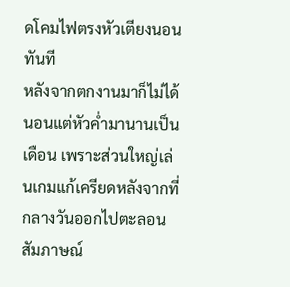ดโคมไฟตรงหัวเตียงนอนทันที
หลังจากตกงานมาก็ไม่ได้นอนแต่หัวค่ำมานานเป็นเดือน เพราะส่วนใหญ่เล่นเกมแก้เครียดหลังจากที่กลางวันออกไปตะลอนสัมภาษณ์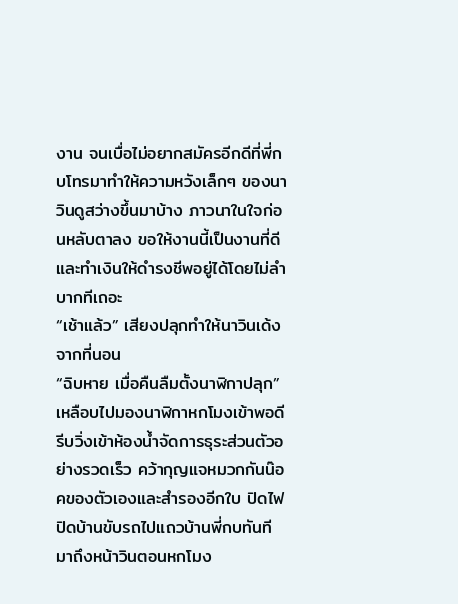งาน จนเบื่อไม่อยากสมัครอีกดีที่พี่กบโทรมาทำให้ความหวังเล็กๆ ของนาวินดูสว่างขึ้นมาบ้าง ภาวนาในใจก่อนหลับตาลง ขอให้งานนี้เป็นงานที่ดีและทำเงินให้ดำรงชีพอยู่ได้โดยไม่ลำบากทีเถอะ
“เช้าแล้ว” เสียงปลุกทำให้นาวินเด้งจากที่นอน
“ฉิบหาย เมื่อคืนลืมตั้งนาฬิกาปลุก” เหลือบไปมองนาฬิกาหกโมงเข้าพอดี รีบวิ่งเข้าห้องน้ำจัดการธุระส่วนตัวอย่างรวดเร็ว คว้ากุญแจหมวกกันน๊อคของตัวเองและสำรองอีกใบ ปิดไฟปิดบ้านขับรถไปแถวบ้านพี่กบทันที
มาถึงหน้าวินตอนหกโมง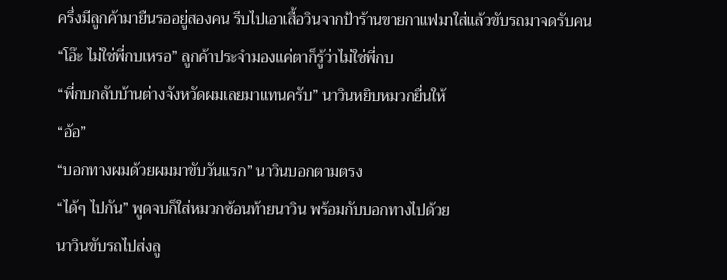ครึ่งมีลูกค้ามายืนรออยู่สองคน รีบไปเอาเสื้อวินจากป้าร้านขายกาแฟมาใส่แล้วขับรถมาจดรับคน
“โอ๊ะ ไม่ใช่พี่กบเหรอ” ลูกค้าประจำมองแค่ตาก็รู้ว่าไม่ใช่พี่กบ
“พี่กบกลับบ้านต่างจังหวัดผมเลยมาแทนครับ” นาวินหยิบหมวกยื่นให้
“อ้อ”
“บอกทางผมด้วยผมมาขับวันแรก” นาวินบอกตามตรง
“ได้ๆ ไปกัน” พูดจบก็ใส่หมวกซ้อนท้ายนาวิน พร้อมกับบอกทางไปด้วย
นาวินขับรถไปส่งลู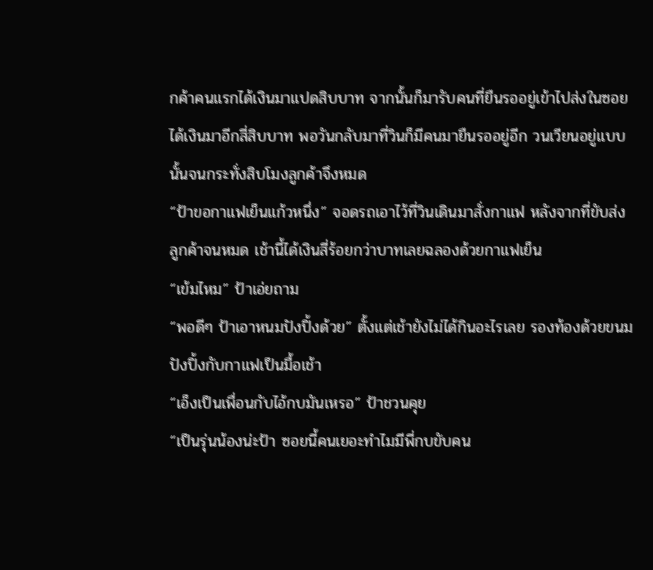กค้าคนแรกได้เงินมาแปดสิบบาท จากนั้นก็มารับคนที่ยืนรออยู่เข้าไปส่งในซอยได้เงินมาอีกสี่สิบบาท พอวันกลับมาที่วินก็มีคนมายืนรออยู่อีก วนเวียนอยู่แบบนั้นจนกระทั่งสิบโมงลูกค้าจึงหมด
“ป้าขอกาแฟเย็นแก้วหนึ่ง” จอดรถเอาไว้ที่วินเดินมาสั่งกาแฟ หลังจากที่ขับส่งลูกค้าจนหมด เช้านี้ได้เงินสี่ร้อยกว่าบาทเลยฉลองด้วยกาแฟเย็น
“เข้มไหม” ป้าเอ่ยถาม
“พอดีๆ ป้าเอาหนมปังปิ้งด้วย” ตั้งแต่เช้ายังไม่ได้กินอะไรเลย รองท้องด้วยขนมปังปิ้งกับกาแฟเป็นมื้อเช้า
“เอ็งเป็นเพื่อนกับไอ้กบมันเหรอ” ป้าชวนคุย
“เป็นรุ่นน้องน่ะป้า ซอยนี้คนเยอะทำไมมีพี่กบขับคน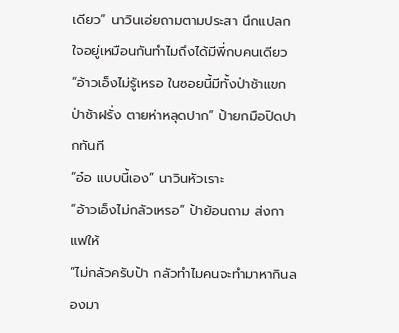เดียว” นาวินเอ่ยถามตามประสา นึกแปลกใจอยู่เหมือนกันทำไมถึงได้มีพี่กบคนเดียว
“อ้าวเอ็งไม่รู้เหรอ ในซอยนี้มีทั้งป่าช้าแขก ป่าช้าฝรั่ง ตายห่าหลุดปาก” ป้ายกมือปิดปากทันที
“อ๋อ แบบนี้เอง” นาวินหัวเราะ
“อ้าวเอ็งไม่กลัวเหรอ” ป้าย้อนถาม ส่งกาแฟให้
“ไม่กลัวครับป้า กลัวทำไมคนจะทำมาหากินลองมา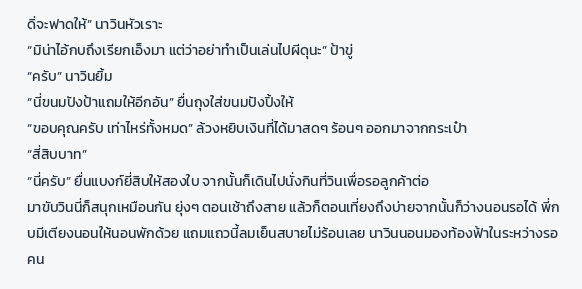ดิ่จะฟาดให้” นาวินหัวเราะ
“มิน่าไอ้กบถึงเรียกเอ็งมา แต่ว่าอย่าทำเป็นเล่นไปผีดุนะ” ป้าขู่
“ครับ” นาวินยิ้ม
“นี่ขนมปังป้าแถมให้อีกอัน” ยื่นถุงใส่ขนมปังปิ้งให้
“ขอบคุณครับ เท่าไหร่ทั้งหมด” ล้วงหยิบเงินที่ได้มาสดๆ ร้อนๆ ออกมาจากกระเป๋า
“สี่สิบบาท”
“นี่ครับ” ยื่นแบงก์ยี่สิบให้สองใบ จากนั้นก็เดินไปนั่งกินที่วินเพื่อรอลูกค้าต่อ
มาขับวินนี่ก็สนุกเหมือนกัน ยุ่งๆ ตอนเช้าถึงสาย แล้วก็ตอนเที่ยงถึงบ่ายจากนั้นก็ว่างนอนรอได้ พี่กบมีเตียงนอนให้นอนพักด้วย แถมแถวนี้ลมเย็นสบายไม่ร้อนเลย นาวินนอนมองท้องฟ้าในระหว่างรอคน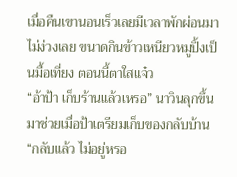เมื่อคืนเขานอนเร็วเลยมีเวลาพักผ่อนมาไม่ง่วงเลย ขนาดกินข้าวเหนียวหมูปิ้งเป็นมื้อเที่ยง ตอนนี้ตาใสแจ๋ว
“อ้าป้า เก็บร้านแล้วเหรอ” นาวินลุกขึ้นมาช่วยเมื่อป้าเตรียมเก็บของกลับบ้าน
“กลับแล้ว ไม่อยู่หรอ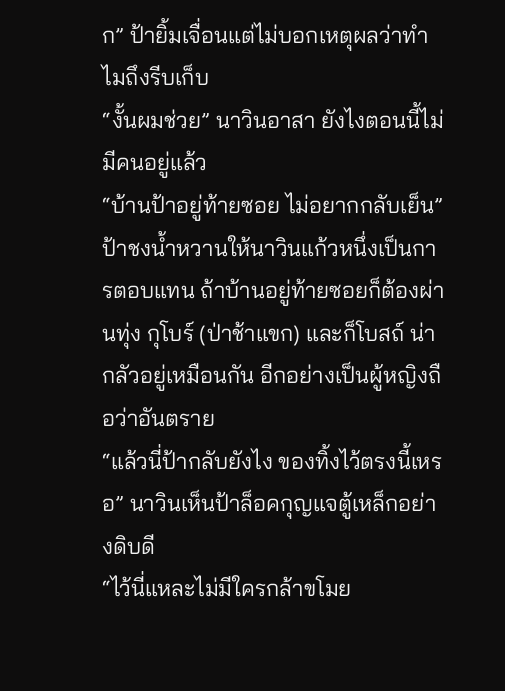ก” ป้ายิ้มเจื่อนแต่ไม่บอกเหตุผลว่าทำไมถึงรีบเก็บ
“งั้นผมช่วย” นาวินอาสา ยังไงตอนนี้ไม่มีคนอยู่แล้ว
“บ้านป้าอยู่ท้ายซอย ไม่อยากกลับเย็น” ป้าชงน้ำหวานให้นาวินแก้วหนึ่งเป็นการตอบแทน ถ้าบ้านอยู่ท้ายซอยก็ต้องผ่านทุ่ง กุโบร์ (ป่าช้าแขก) และก็โบสถ์ น่ากลัวอยู่เหมือนกัน อีกอย่างเป็นผู้หญิงถือว่าอันตราย
“แล้วนี่ป้ากลับยังไง ของทิ้งไว้ตรงนี้เหรอ” นาวินเห็นป้าล็อคกุญแจตู้เหล็กอย่างดิบดี
“ไว้นี่แหละไม่มีใครกล้าขโมย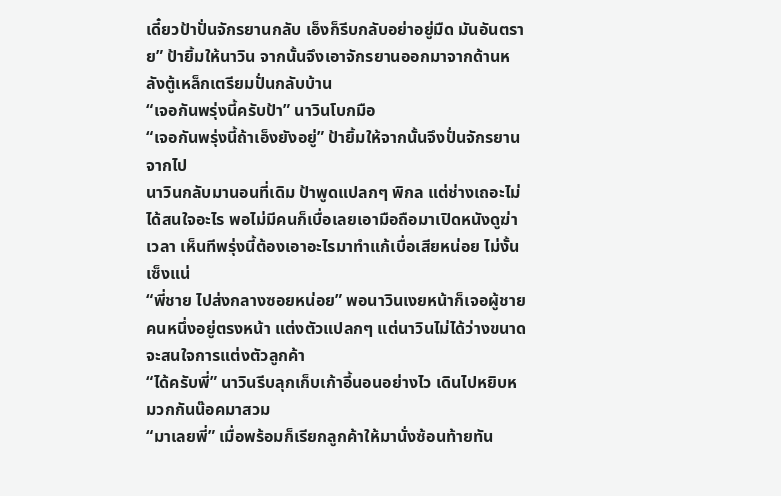เดี๋ยวป้าปั่นจักรยานกลับ เอ็งก็รีบกลับอย่าอยู่มืด มันอันตราย” ป้ายิ้มให้นาวิน จากนั้นจึงเอาจักรยานออกมาจากด้านหลังตู้เหล็กเตรียมปั่นกลับบ้าน
“เจอกันพรุ่งนี้ครับป้า” นาวินโบกมือ
“เจอกันพรุ่งนี้ถ้าเอ็งยังอยู่” ป้ายิ้มให้จากนั้นจึงปั่นจักรยานจากไป
นาวินกลับมานอนที่เดิม ป้าพูดแปลกๆ พิกล แต่ช่างเถอะไม่ได้สนใจอะไร พอไม่มีคนก็เบื่อเลยเอามือถือมาเปิดหนังดูฆ่าเวลา เห็นทีพรุ่งนี้ต้องเอาอะไรมาทำแก้เบื่อเสียหน่อย ไม่งั้นเซ็งแน่
“พี่ชาย ไปส่งกลางซอยหน่อย” พอนาวินเงยหน้าก็เจอผู้ชายคนหนึ่งอยู่ตรงหน้า แต่งตัวแปลกๆ แต่นาวินไม่ได้ว่างขนาดจะสนใจการแต่งตัวลูกค้า
“ได้ครับพี่” นาวินรีบลุกเก็บเก้าอี้นอนอย่างไว เดินไปหยิบหมวกกันน๊อคมาสวม
“มาเลยพี่” เมื่อพร้อมก็เรียกลูกค้าให้มานั่งซ้อนท้ายทัน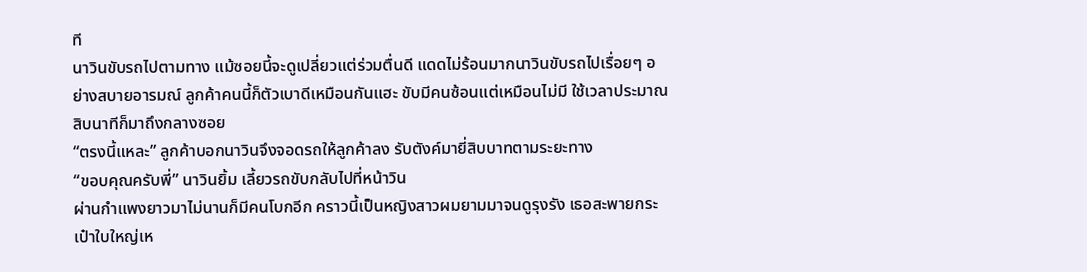ที
นาวินขับรถไปตามทาง แม้ซอยนี้จะดูเปลี่ยวแต่ร่วมตื่นดี แดดไม่ร้อนมากนาวินขับรถไปเรื่อยๆ อย่างสบายอารมณ์ ลูกค้าคนนี้ก็ตัวเบาดีเหมือนกันแฮะ ขับมีคนซ้อนแต่เหมือนไม่มี ใช้เวลาประมาณสิบนาทีก็มาถึงกลางซอย
“ตรงนี้แหละ” ลูกค้าบอกนาวินจึงจอดรถให้ลูกค้าลง รับตังค์มายี่สิบบาทตามระยะทาง
“ขอบคุณครับพี่” นาวินยิ้ม เลี้ยวรถขับกลับไปที่หน้าวิน
ผ่านกำแพงยาวมาไม่นานก็มีคนโบกอีก คราวนี้เป็นหญิงสาวผมยามมาจนดูรุงรัง เธอสะพายกระเป๋าใบใหญ่เห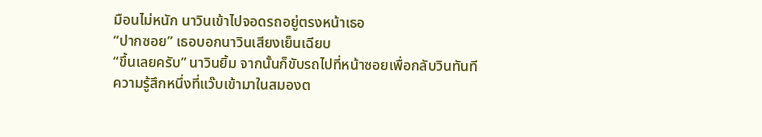มือนไม่หนัก นาวินเข้าไปจอดรถอยู่ตรงหน้าเธอ
“ปากซอย” เธอบอกนาวินเสียงเย็นเฉียบ
“ขึ้นเลยครับ” นาวินยิ้ม จากนั้นก็ขับรถไปที่หน้าซอยเพื่อกลับวินทันที
ความรู้สึกหนึ่งที่แว๊บเข้ามาในสมองต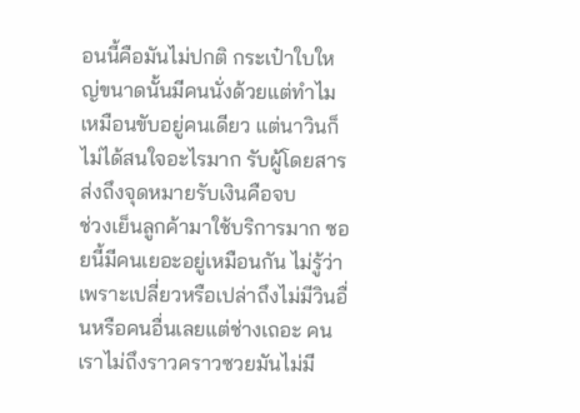อนนี้คือมันไม่ปกติ กระเป๋าใบใหญ่ขนาดนั้นมีคนนั่งด้วยแต่ทำไมเหมือนขับอยู่คนเดียว แต่นาวินก็ไม่ได้สนใจอะไรมาก รับผู้โดยสารส่งถึงจุดหมายรับเงินคือจบ
ช่วงเย็นลูกค้ามาใช้บริการมาก ซอยนี้มีคนเยอะอยู่เหมือนกัน ไม่รู้ว่าเพราะเปลี่ยวหรือเปล่าถึงไม่มีวินอื่นหรือคนอื่นเลยแต่ช่างเถอะ คนเราไม่ถึงราวคราวซวยมันไม่มี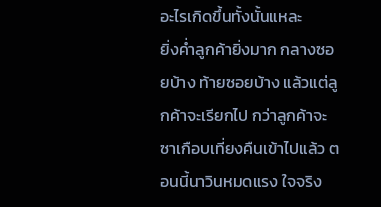อะไรเกิดขึ้นทั้งนั้นแหละ
ยิ่งค่ำลูกค้ายิ่งมาก กลางซอยบ้าง ท้ายซอยบ้าง แล้วแต่ลูกค้าจะเรียกไป กว่าลูกค้าจะซาเกือบเที่ยงคืนเข้าไปแล้ว ตอนนี้นาวินหมดแรง ใจจริง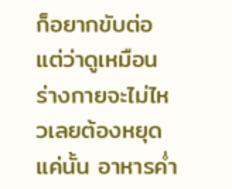ก็อยากขับต่อแต่ว่าดูเหมือนร่างกายจะไม่ไหวเลยต้องหยุดแค่นั้น อาหารค่ำ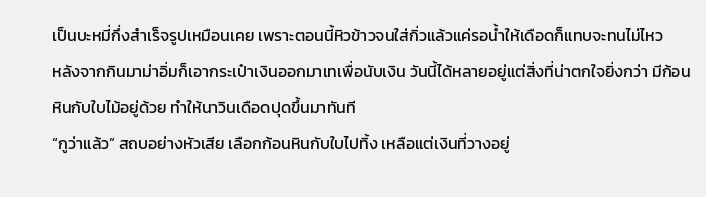เป็นบะหมี่กึ่งสำเร็จรูปเหมือนเคย เพราะตอนนี้หิวข้าวจนใส่กิ่วแล้วแค่รอน้ำให้เดือดก็แทบจะทนไม่ไหว
หลังจากกินมาม่าอิ่มก็เอากระเป๋าเงินออกมาเทเพื่อนับเงิน วันนี้ได้หลายอยู่แต่สิ่งที่น่าตกใจยิ่งกว่า มีก้อนหินกับใบไม้อยู่ด้วย ทำให้นาวินเดือดปุดขึ้นมาทันที
“กูว่าแล้ว” สถบอย่างหัวเสีย เลือกก้อนหินกับใบไปทิ้ง เหลือแต่เงินที่วางอยู่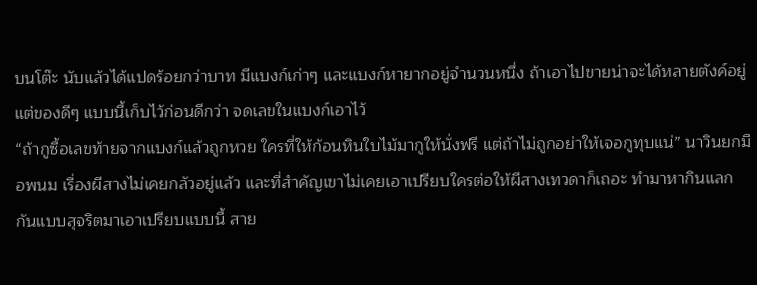บนโต๊ะ นับแล้วได้แปดร้อยกว่าบาท มีแบงก์เก่าๆ และแบงก์หายากอยู่จำนวนหนึ่ง ถ้าเอาไปขายน่าจะได้หลายตังค์อยู่ แต่ของดีๆ แบบนี้เก็บไว้ก่อนดีกว่า จดเลขในแบงก์เอาไว้
“ถ้ากูซื้อเลขท้ายจากแบงก์แล้วถูกหวย ใครที่ให้ก้อนหินใบไม้มากูให้นั่งฟรี แต่ถ้าไม่ถูกอย่าให้เจอกูทุบแน่” นาวินยกมือพนม เรื่องผีสางไม่เคยกลัวอยู่แล้ว และที่สำคัญเขาไม่เคยเอาเปรียบใครต่อให้ผีสางเทวดาก็เถอะ ทำมาหากินแลกกันแบบสุจริตมาเอาเปรียบแบบนี้ สาย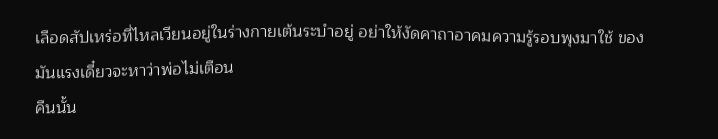เลือดสัปเหร่อที่ไหลเวียนอยู่ในร่างกายเต้นระบำอยู่ อย่าให้งัดคาถาอาคมความรู้รอบพุงมาใช้ ของมันแรงเดี๋ยวจะหาว่าพ่อไม่เตือน
คืนนั้น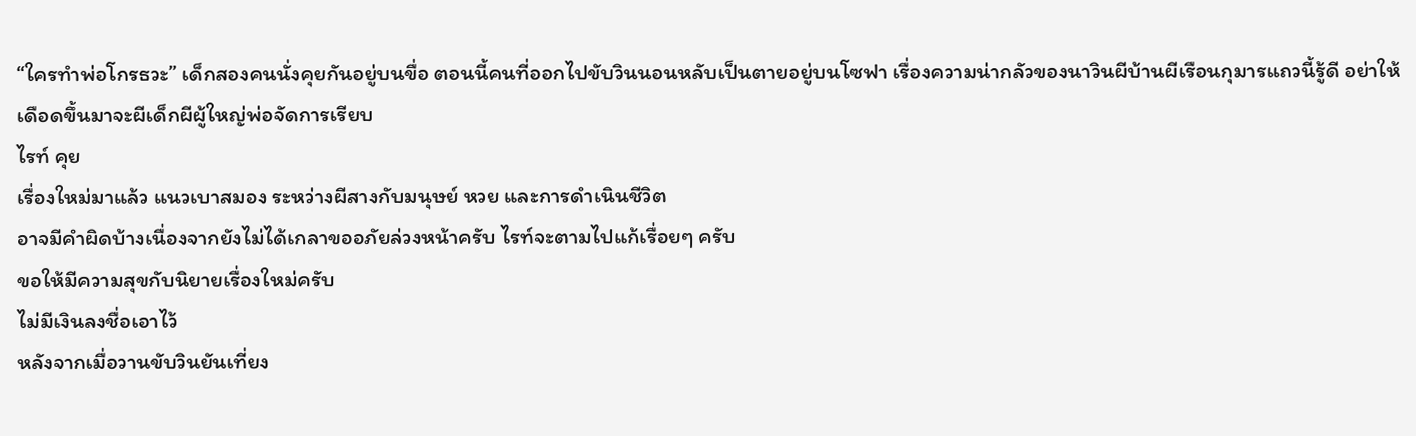“ใครทำพ่อโกรธวะ” เด็กสองคนนั่งคุยกันอยู่บนขื่อ ตอนนี้คนที่ออกไปขับวินนอนหลับเป็นตายอยู่บนโซฟา เรื่องความน่ากลัวของนาวินผีบ้านผีเรือนกุมารแถวนี้รู้ดี อย่าให้เดือดขึ้นมาจะผีเด็กผีผู้ใหญ่พ่อจัดการเรียบ
ไรท์ คุย
เรื่องใหม่มาแล้ว แนวเบาสมอง ระหว่างผีสางกับมนุษย์ หวย และการดำเนินชีวิต
อาจมีคำผิดบ้างเนื่องจากยังไม่ได้เกลาขออภัยล่วงหน้าครับ ไรท์จะตามไปแก้เรื่อยๆ ครับ
ขอให้มีความสุขกับนิยายเรื่องใหม่ครับ
ไม่มีเงินลงชื่อเอาไว้
หลังจากเมื่อวานขับวินยันเที่ยง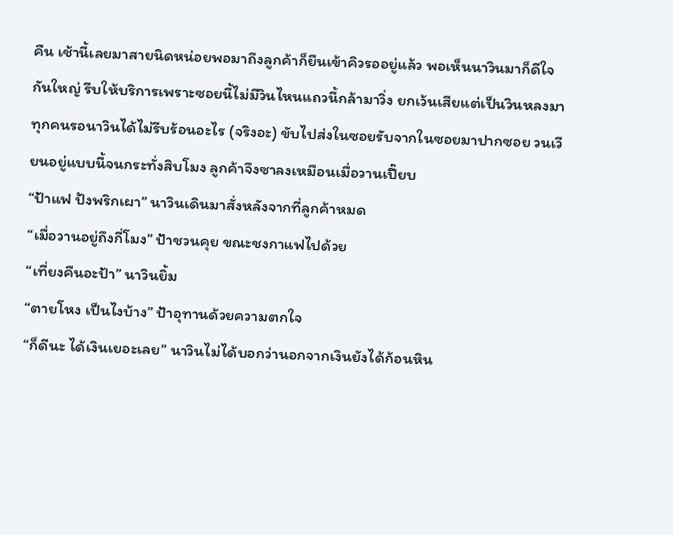คืน เช้านี้เลยมาสายนิดหน่อยพอมาถึงลูกค้าก็ยืนเข้าคิวรออยู่แล้ว พอเห็นนาวินมาก็ดีใจกันใหญ่ รีบให้บริการเพราะซอยนี้ไม่มีวินไหนแถวนี้กล้ามาวิ่ง ยกเว้นเสียแต่เป็นวินหลงมา ทุกคนรอนาวินได้ไม่รีบร้อนอะไร (จริงอะ) ขับไปส่งในซอยรับจากในซอยมาปากซอย วนเวียนอยู่แบบนี้จนกระทั่งสิบโมง ลูกค้าจึงซาลงเหมือนเมื่อวานเปี๊ยบ
“ป้าแฟ ปังพริกเผา” นาวินเดินมาสั่งหลังจากที่ลูกค้าหมด
“เมื่อวานอยู่ถึงกี่โมง” ป้าชวนคุย ขณะชงกาแฟไปด้วย
“เที่ยงคืนอะป้า” นาวินยิ้ม
“ตายโหง เป็นไงบ้าง” ป้าอุทานด้วยความตกใจ
“ก็ดีนะ ได้เงินเยอะเลย” นาวินไม่ได้บอกว่านอกจากเงินยังได้ก้อนหิน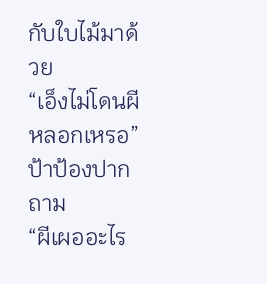กับใบไม้มาด้วย
“เอ็งไม่โดนผีหลอกเหรอ” ป้าป้องปากถาม
“ผีเผออะไร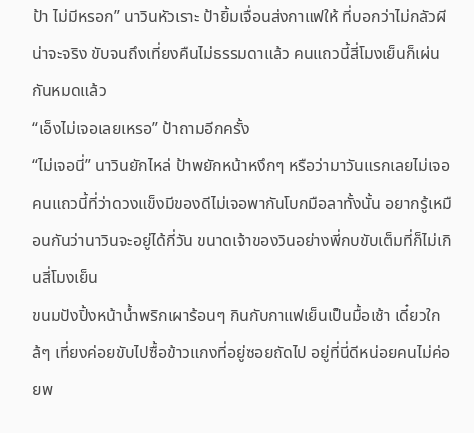ป้า ไม่มีหรอก” นาวินหัวเราะ ป้ายิ้มเจื่อนส่งกาแฟให้ ที่บอกว่าไม่กลัวผีน่าจะจริง ขับจนถึงเที่ยงคืนไม่ธรรมดาแล้ว คนแถวนี้สี่โมงเย็นก็เผ่นกันหมดแล้ว
“เอ็งไม่เจอเลยเหรอ” ป้าถามอีกครั้ง
“ไม่เจอนี่” นาวินยักไหล่ ป้าพยักหน้าหงึกๆ หรือว่ามาวันแรกเลยไม่เจอ คนแถวนี้ที่ว่าดวงแข็งมีของดีไม่เจอพากันโบกมือลาทั้งนั้น อยากรู้เหมือนกันว่านาวินจะอยู่ได้กี่วัน ขนาดเจ้าของวินอย่างพี่กบขับเต็มที่ก็ไม่เกินสี่โมงเย็น
ขนมปังปิ้งหน้าน้ำพริกเผาร้อนๆ กินกับกาแฟเย็นเป็นมื้อเช้า เดี๋ยวใกล้ๆ เที่ยงค่อยขับไปซื้อข้าวแกงที่อยู่ซอยถัดไป อยู่ที่นี่ดีหน่อยคนไม่ค่อยพ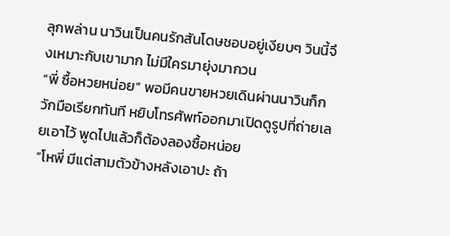ลุกพล่าน นาวินเป็นคนรักสันโดษชอบอยู่เงียบๆ วินนี้จึงเหมาะกับเขามาก ไม่มีใครมายุ่งมากวน
“พี่ ซื้อหวยหน่อย” พอมีคนขายหวยเดินผ่านนาวินก็กวักมือเรียกทันที หยิบโทรศัพท์ออกมาเปิดดูรูปที่ถ่ายเลยเอาไว้ พูดไปแล้วก็ต้องลองซื้อหน่อย
“โหพี่ มีแต่สามตัวข้างหลังเอาปะ ถ้า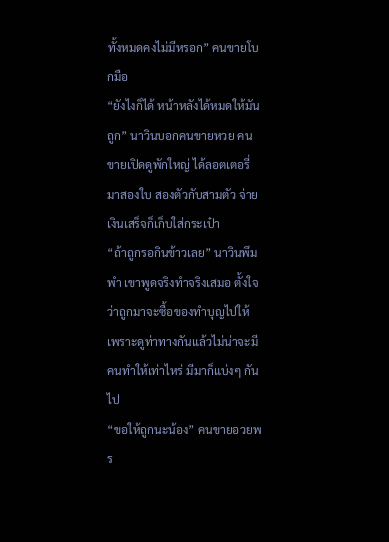ทั้งหมดคงไม่มีหรอก” คนขายโบกมือ
“ยังไงก็ได้ หน้าหลังได้หมดให้มันถูก” นาวินบอกคนขายหวย คนขายเปิดดูพักใหญ่ ได้ลอตเตอรี่มาสองใบ สองตัวกับสามตัว จ่ายเงินเสร็จก็เก็บใส่กระเป๋า
“ถ้าถูกรอกินข้าวเลย” นาวินพึมพำ เขาพูดจริงทำจริงเสมอ ตั้งใจว่าถูกมาจะซื้อของทำบุญไปให้ เพราะดูท่าทางกันแล้วไม่น่าจะมีคนทำให้เท่าไหร่ มีมาก็แบ่งๆ กันไป
“ขอให้ถูกนะน้อง” คนขายอวยพร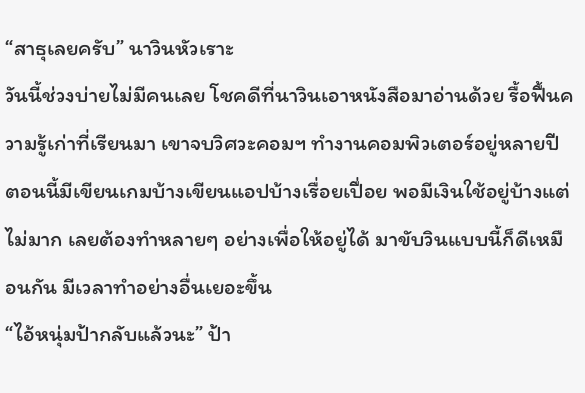“สาธุเลยครับ” นาวินหัวเราะ
วันนี้ช่วงบ่ายไม่มีคนเลย โชคดีที่นาวินเอาหนังสือมาอ่านด้วย รื้อฟื้นความรู้เก่าที่เรียนมา เขาจบวิศวะคอมฯ ทำงานคอมพิวเตอร์อยู่หลายปี ตอนนี้มีเขียนเกมบ้างเขียนแอปบ้างเรื่อยเปื่อย พอมีเงินใช้อยู่บ้างแต่ไม่มาก เลยต้องทำหลายๆ อย่างเพื่อให้อยู่ได้ มาขับวินแบบนี้ก็ดีเหมือนกัน มีเวลาทำอย่างอื่นเยอะขึ้น
“ไอ้หนุ่มป้ากลับแล้วนะ” ป้า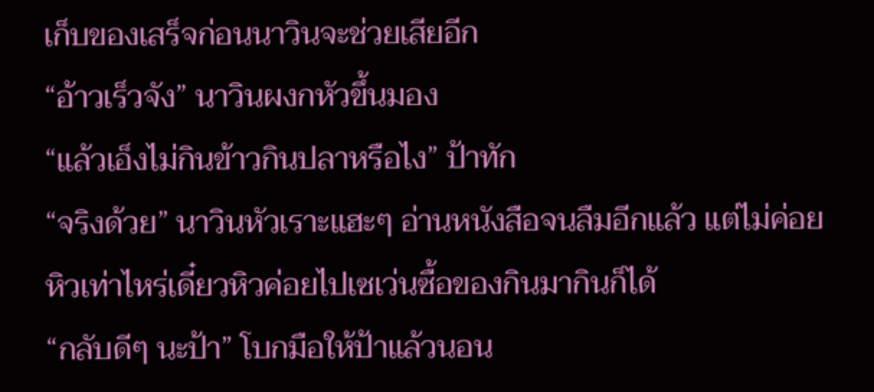เก็บของเสร็จก่อนนาวินจะช่วยเสียอีก
“อ้าวเร็วจัง” นาวินผงกหัวขึ้นมอง
“แล้วเอ็งไม่กินข้าวกินปลาหรือไง” ป้าทัก
“จริงด้วย” นาวินหัวเราะแฮะๆ อ่านหนังสือจนลืมอีกแล้ว แต่ไม่ค่อยหิวเท่าไหร่เดี๋ยวหิวค่อยไปเซเว่นซื้อของกินมากินก็ได้
“กลับดีๆ นะป้า” โบกมือให้ป้าแล้วนอน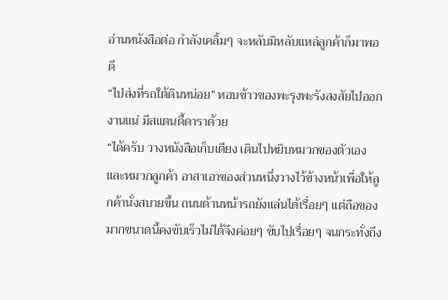อ่านหนังสือต่อ กำลังเคลิ้มๆ จะหลับมิหลับแหล่ลูกค้าก็มาพอดี
“ไปส่งที่รถใต้ดินหน่อย” หอบข้าวของพะรุงพะรังสงสัยไปออกงานแน่ มีสแตนดี้ดาราด้วย
“ได้ครับ วางหนังสือเก็บเตียง เดินไปหยิบหมวกของตัวเองและหมวกลูกค้า อาสาเอาของส่วนหนึ่งวางไว้ข้างหน้าเพื่อให้ลูกค้านั่งสบายขึ้น ถนนด้านหน้ารถยังแล่นได้เรื่อยๆ แต่ถือของมากขนาดนี้คงขับเร็วไม่ได้จึงค่อยๆ ขับไปเรื่อยๆ จนกระทั่งถึง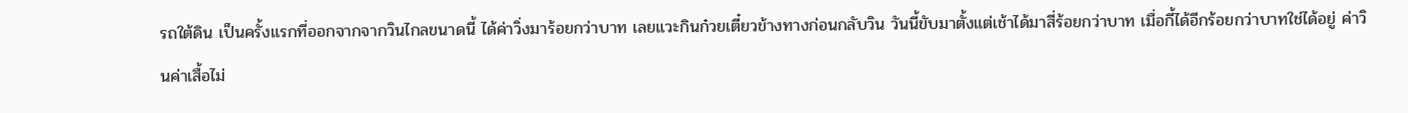รถใต้ดิน เป็นครั้งแรกที่ออกจากจากวินไกลขนาดนี้ ได้ค่าวิ่งมาร้อยกว่าบาท เลยแวะกินก๋วยเตี๋ยวข้างทางก่อนกลับวิน วันนี้ขับมาตั้งแต่เช้าได้มาสี่ร้อยกว่าบาท เมื่อกี้ได้อีกร้อยกว่าบาทใช่ได้อยู่ ค่าวินค่าเสื้อไม่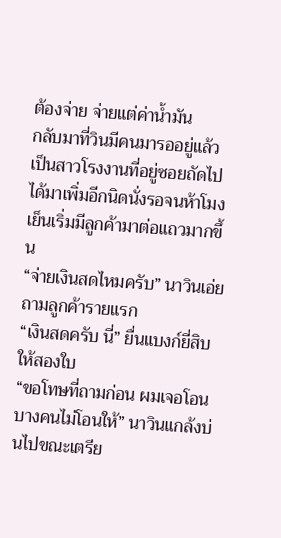ต้องจ่าย จ่ายแต่ค่าน้ำมัน
กลับมาที่วินมีคนมารออยู่แล้ว เป็นสาวโรงงานที่อยู่ซอยถัดไป ได้มาเพิ่มอีกนิดนั่งรอจนห้าโมงเย็นเริ่มมีลูกค้ามาต่อแถวมากขึ้น
“จ่ายเงินสดไหมครับ” นาวินเอ่ยถามลูกค้ารายแรก
“เงินสดครับ นี่” ยื่นแบงก์ยี่สิบให้สองใบ
“ขอโทษที่ถามก่อน ผมเจอโอนบางคนไม่โอนให้” นาวินแกล้งบ่นไปขณะเตรีย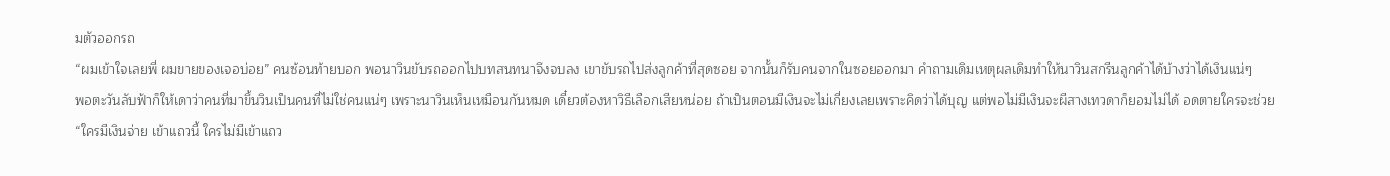มตัวออกรถ
“ผมเข้าใจเลยพี่ ผมขายของเจอบ่อย” คนซ้อนท้ายบอก พอนาวินขับรถออกไปบทสนทนาจึงจบลง เขาขับรถไปส่งลูกค้าที่สุดซอย จากนั้นก็รับคนจากในซอยออกมา คำถามเดิมเหตุผลเดิมทำให้นาวินสกรีนลูกค้าได้บ้างว่าได้เงินแน่ๆ
พอตะวันลับฟ้าก็ให้เดาว่าคนที่มาขึ้นวินเป็นคนที่ไม่ใช่คนแน่ๆ เพราะนาวินเห็นเหมือนกันหมด เดี๋ยวต้องหาวิธีเลือกเสียหน่อย ถ้าเป็นตอนมีเงินจะไม่เกี่ยงเลยเพราะคิดว่าได้บุญ แต่พอไม่มีเงินจะผีสางเทวดาก็ยอมไม่ได้ อดตายใครจะช่วย
“ใครมีเงินจ่าย เข้าแถวนี้ ใครไม่มีเข้าแถว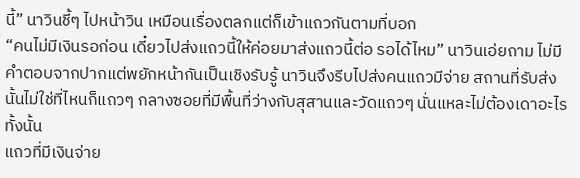นี้” นาวินชี้ๆ ไปหน้าวิน เหมือนเรื่องตลกแต่ก็เข้าแถวกันตามที่บอก
“คนไม่มีเงินรอก่อน เดี๋ยวไปส่งแถวนี้ให้ค่อยมาส่งแถวนี้ต่อ รอได้ไหม” นาวินเอ่ยถาม ไม่มีคำตอบจากปากแต่พยักหน้ากันเป็นเชิงรับรู้ นาวินจึงรีบไปส่งคนแถวมีจ่าย สถานที่รับส่งนั้นไม่ใช่ที่ไหนก็แถวๆ กลางซอยที่มีพื้นที่ว่างกับสุสานและวัดแถวๆ นั่นแหละไม่ต้องเดาอะไรทั้งนั้น
แถวที่มีเงินจ่าย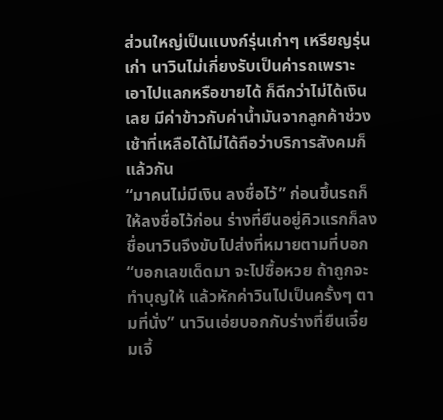ส่วนใหญ่เป็นแบงก์รุ่นเก่าๆ เหรียญรุ่นเก่า นาวินไม่เกี่ยงรับเป็นค่ารถเพราะเอาไปแลกหรือขายได้ ก็ดีกว่าไม่ได้เงินเลย มีค่าข้าวกับค่าน้ำมันจากลูกค้าช่วงเช้าที่เหลือได้ไม่ได้ถือว่าบริการสังคมก็แล้วกัน
“มาคนไม่มีเงิน ลงชื่อไว้” ก่อนขึ้นรถก็ให้ลงชื่อไว้ก่อน ร่างที่ยืนอยู่คิวแรกก็ลงชื่อนาวินจึงขับไปส่งที่หมายตามที่บอก
“บอกเลขเด็ดมา จะไปซื้อหวย ถ้าถูกจะทำบุญให้ แล้วหักค่าวินไปเป็นครั้งๆ ตามที่นั่ง” นาวินเอ่ยบอกกับร่างที่ยืนเจี๋ยมเจี้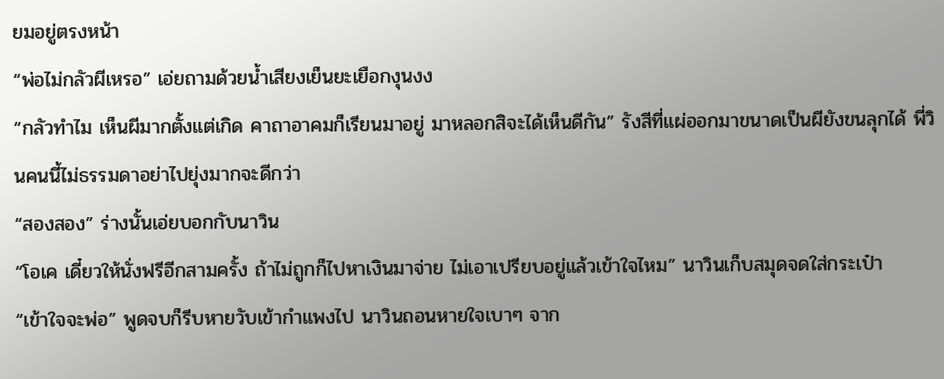ยมอยู่ตรงหน้า
“พ่อไม่กลัวผีเหรอ” เอ่ยถามด้วยน้ำเสียงเย็นยะเยือกงุนงง
“กลัวทำไม เห็นผีมากตั้งแต่เกิด คาถาอาคมก็เรียนมาอยู่ มาหลอกสิจะได้เห็นดีกัน” รังสีที่แผ่ออกมาขนาดเป็นผียังขนลุกได้ พี่วินคนนี้ไม่ธรรมดาอย่าไปยุ่งมากจะดีกว่า
“สองสอง” ร่างนั้นเอ่ยบอกกับนาวิน
“โอเค เดี๋ยวให้นั่งฟรีอีกสามครั้ง ถ้าไม่ถูกก็ไปหาเงินมาจ่าย ไม่เอาเปรียบอยู่แล้วเข้าใจไหม” นาวินเก็บสมุดจดใส่กระเป๋า
“เข้าใจจะพ่อ” พูดจบก็รีบหายวับเข้ากำแพงไป นาวินถอนหายใจเบาๆ จาก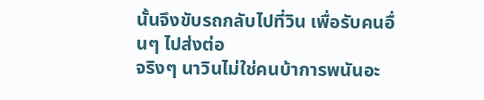นั้นจึงขับรถกลับไปที่วิน เพื่อรับคนอื่นๆ ไปส่งต่อ
จริงๆ นาวินไม่ใช่คนบ้าการพนันอะ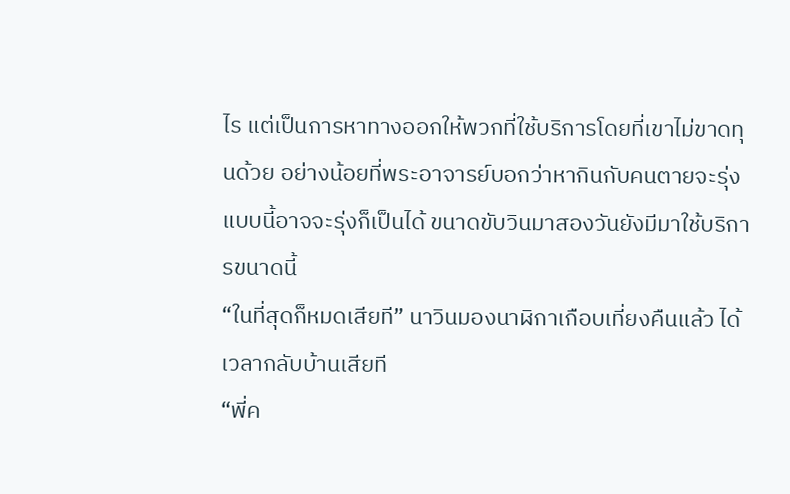ไร แต่เป็นการหาทางออกให้พวกที่ใช้บริการโดยที่เขาไม่ขาดทุนด้วย อย่างน้อยที่พระอาจารย์บอกว่าหากินกับคนตายจะรุ่ง แบบนี้อาจจะรุ่งก็เป็นได้ ขนาดขับวินมาสองวันยังมีมาใช้บริการขนาดนี้
“ในที่สุดก็หมดเสียที” นาวินมองนาฬิกาเกือบเที่ยงคืนแล้ว ได้เวลากลับบ้านเสียที
“พี่ค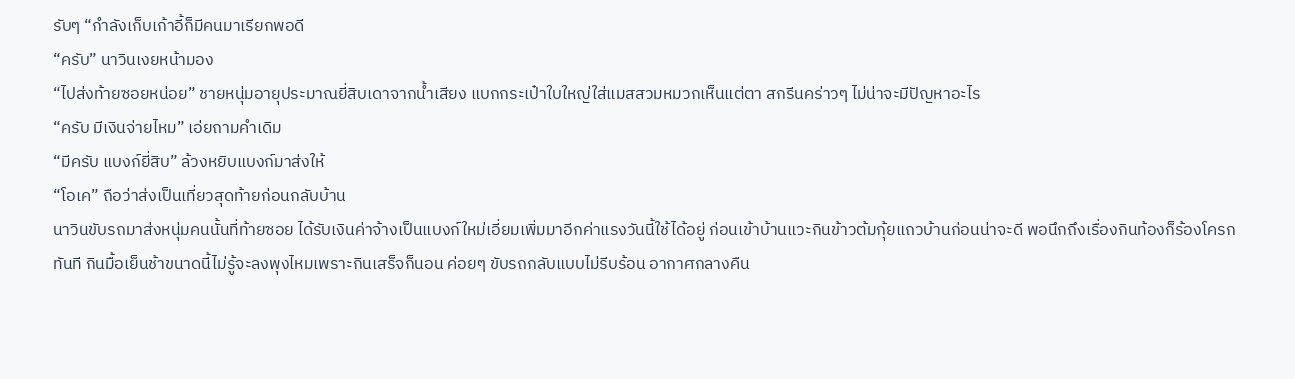รับๆ “กำลังเก็บเก้าอี้ก็มีคนมาเรียกพอดี
“ครับ” นาวินเงยหน้ามอง
“ไปส่งท้ายซอยหน่อย” ชายหนุ่มอายุประมาณยี่สิบเดาจากน้ำเสียง แบกกระเป๋าใบใหญ่ใส่แมสสวมหมวกเห็นแต่ตา สกรีนคร่าวๆ ไม่น่าจะมีปัญหาอะไร
“ครับ มีเงินจ่ายไหม” เอ่ยถามคำเดิม
“มีครับ แบงก์ยี่สิบ” ล้วงหยิบแบงก์มาส่งให้
“โอเค” ถือว่าส่งเป็นเที่ยวสุดท้ายก่อนกลับบ้าน
นาวินขับรถมาส่งหนุ่มคนนั้นที่ท้ายซอย ได้รับเงินค่าจ้างเป็นแบงก์ใหม่เอี่ยมเพิ่มมาอีกค่าแรงวันนี้ใช้ได้อยู่ ก่อนเข้าบ้านแวะกินข้าวต้มกุ้ยแถวบ้านก่อนน่าจะดี พอนึกถึงเรื่องกินท้องก็ร้องโครกทันที กินมื้อเย็นช้าขนาดนี้ไม่รู้จะลงพุงไหมเพราะกินเสร็จก็นอน ค่อยๆ ขับรถกลับแบบไม่รีบร้อน อากาศกลางคืน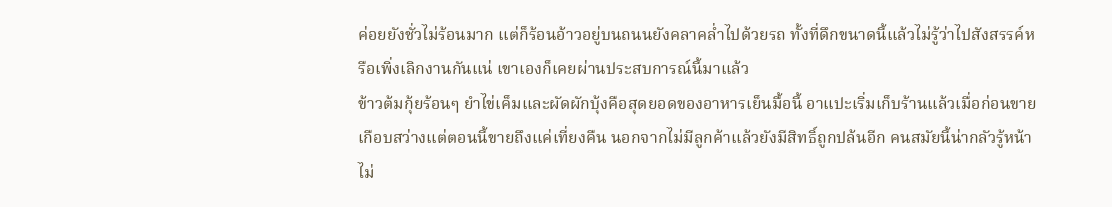ค่อยยังชั่วไม่ร้อนมาก แต่ก็ร้อนอ้าวอยู่บนถนนยังคลาคล่ำไปด้วยรถ ทั้งที่ดึกขนาดนี้แล้วไม่รู้ว่าไปสังสรรค์หรือเพิ่งเลิกงานกันแน่ เขาเองก็เคยผ่านประสบการณ์นี้มาแล้ว
ข้าวต้มกุ้ยร้อนๆ ยำไข่เค็มและผัดผักบุ้งคือสุดยอดของอาหารเย็นมื้อนี้ อาแปะเริ่มเก็บร้านแล้วเมื่อก่อนขายเกือบสว่างแต่ตอนนี้ขายถึงแค่เที่ยงคืน นอกจากไม่มีลูกค้าแล้วยังมีสิทธิ์ถูกปล้นอีก คนสมัยนี้น่ากลัวรู้หน้าไม่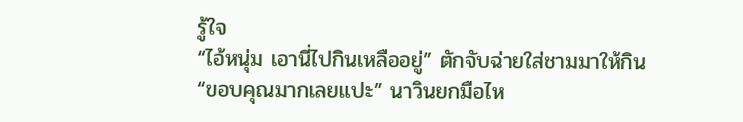รู้ใจ
“ไอ้หนุ่ม เอานี่ไปกินเหลืออยู่” ตักจับฉ่ายใส่ชามมาให้กิน
“ขอบคุณมากเลยแปะ” นาวินยกมือไห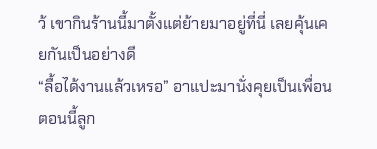ว้ เขากินร้านนี้มาตั้งแต่ย้ายมาอยู่ที่นี่ เลยคุ้นเคยกันเป็นอย่างดี
“ลื้อได้งานแล้วเหรอ” อาแปะมานั่งคุยเป็นเพื่อน ตอนนี้ลูก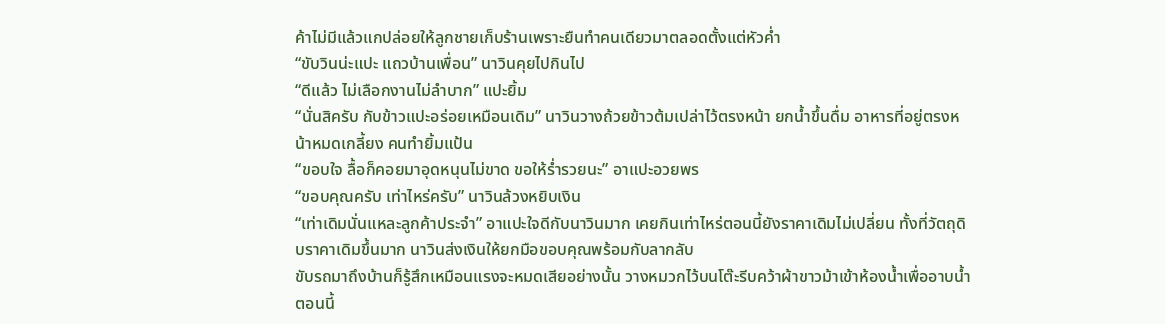ค้าไม่มีแล้วแกปล่อยให้ลูกชายเก็บร้านเพราะยืนทำคนเดียวมาตลอดตั้งแต่หัวค่ำ
“ขับวินน่ะแปะ แถวบ้านเพื่อน” นาวินคุยไปกินไป
“ดีแล้ว ไม่เลือกงานไม่ลำบาก” แปะยิ้ม
“นั่นสิครับ กับข้าวแปะอร่อยเหมือนเดิม” นาวินวางถ้วยข้าวต้มเปล่าไว้ตรงหน้า ยกน้ำขึ้นดื่ม อาหารที่อยู่ตรงหน้าหมดเกลี้ยง คนทำยิ้มแป้น
“ขอบใจ ลื้อก็คอยมาอุดหนุนไม่ขาด ขอให้ร่ำรวยนะ” อาแปะอวยพร
“ขอบคุณครับ เท่าไหร่ครับ” นาวินล้วงหยิบเงิน
“เท่าเดิมนั่นแหละลูกค้าประจำ” อาแปะใจดีกับนาวินมาก เคยกินเท่าไหร่ตอนนี้ยังราคาเดิมไม่เปลี่ยน ทั้งที่วัตถุดิบราคาเดิมขึ้นมาก นาวินส่งเงินให้ยกมือขอบคุณพร้อมกับลากลับ
ขับรถมาถึงบ้านก็รู้สึกเหมือนแรงจะหมดเสียอย่างนั้น วางหมวกไว้บนโต๊ะรีบคว้าผ้าขาวม้าเข้าห้องน้ำเพื่ออาบน้ำ ตอนนี้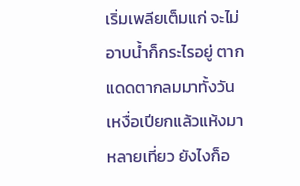เริ่มเพลียเต็มแก่ จะไม่อาบน้ำก็กระไรอยู่ ตากแดดตากลมมาทั้งวัน เหงื่อเปียกแล้วแห้งมาหลายเที่ยว ยังไงก็อ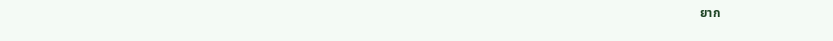ยาก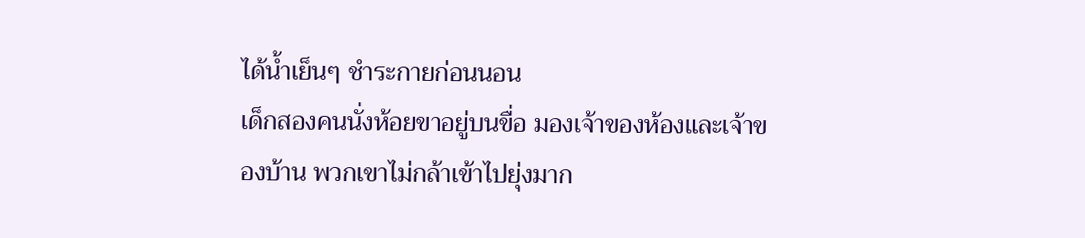ได้น้ำเย็นๆ ชำระกายก่อนนอน
เด็กสองคนนั่งห้อยขาอยู่บนขื่อ มองเจ้าของห้องและเจ้าของบ้าน พวกเขาไม่กล้าเข้าไปยุ่งมาก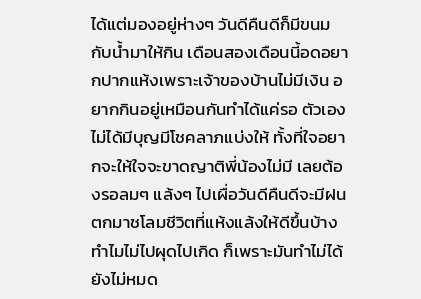ได้แต่มองอยู่ห่างๆ วันดีคืนดีก็มีขนมกับน้ำมาให้กิน เดือนสองเดือนนี้อดอยากปากแห้งเพราะเจ้าของบ้านไม่มีเงิน อยากกินอยู่เหมือนกันทำได้แค่รอ ตัวเองไม่ได้มีบุญมีโชคลาภแบ่งให้ ทั้งที่ใจอยากจะให้ใจจะขาดญาติพี่น้องไม่มี เลยต้องรอลมๆ แล้งๆ ไปเผื่อวันดีคืนดีจะมีฝนตกมาชโลมชีวิตที่แห้งแล้งให้ดีขึ้นบ้าง
ทำไมไม่ไปผุดไปเกิด ก็เพราะมันทำไม่ได้ยังไม่หมด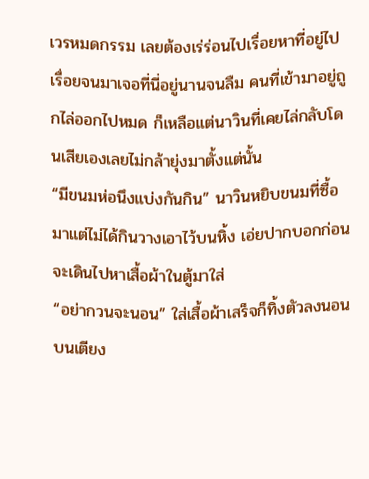เวรหมดกรรม เลยต้องเร่ร่อนไปเรื่อยหาที่อยู่ไปเรื่อยจนมาเจอที่นี่อยู่นานจนลืม คนที่เข้ามาอยู่ถูกไล่ออกไปหมด ก็เหลือแต่นาวินที่เคยไล่กลับโดนเสียเองเลยไม่กล้ายุ่งมาตั้งแต่นั้น
“มีขนมห่อนึงแบ่งกันกิน” นาวินหยิบขนมที่ซื้อมาแต่ไม่ได้กินวางเอาไว้บนหิ้ง เอ่ยปากบอกก่อนจะเดินไปหาเสื้อผ้าในตู้มาใส่
“อย่ากวนจะนอน” ใส่เสื้อผ้าเสร็จก็ทิ้งตัวลงนอนบนเตียง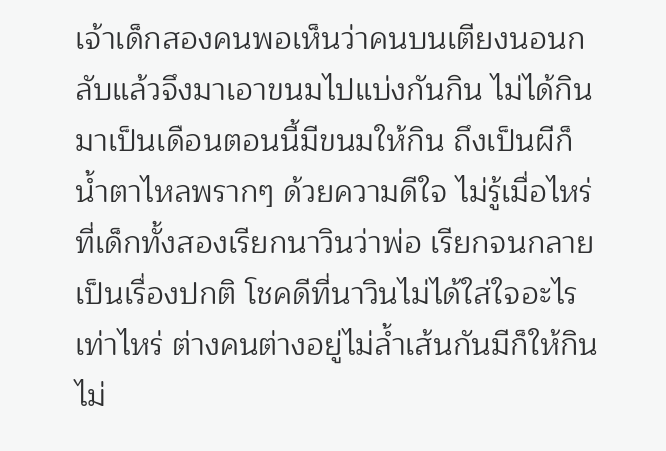เจ้าเด็กสองคนพอเห็นว่าคนบนเตียงนอนกลับแล้วจึงมาเอาขนมไปแบ่งกันกิน ไม่ได้กินมาเป็นเดือนตอนนี้มีขนมให้กิน ถึงเป็นผีก็น้ำตาไหลพรากๆ ด้วยความดีใจ ไม่รู้เมื่อไหร่ที่เด็กทั้งสองเรียกนาวินว่าพ่อ เรียกจนกลายเป็นเรื่องปกติ โชคดีที่นาวินไม่ได้ใส่ใจอะไรเท่าไหร่ ต่างคนต่างอยู่ไม่ล้ำเส้นกันมีก็ให้กินไม่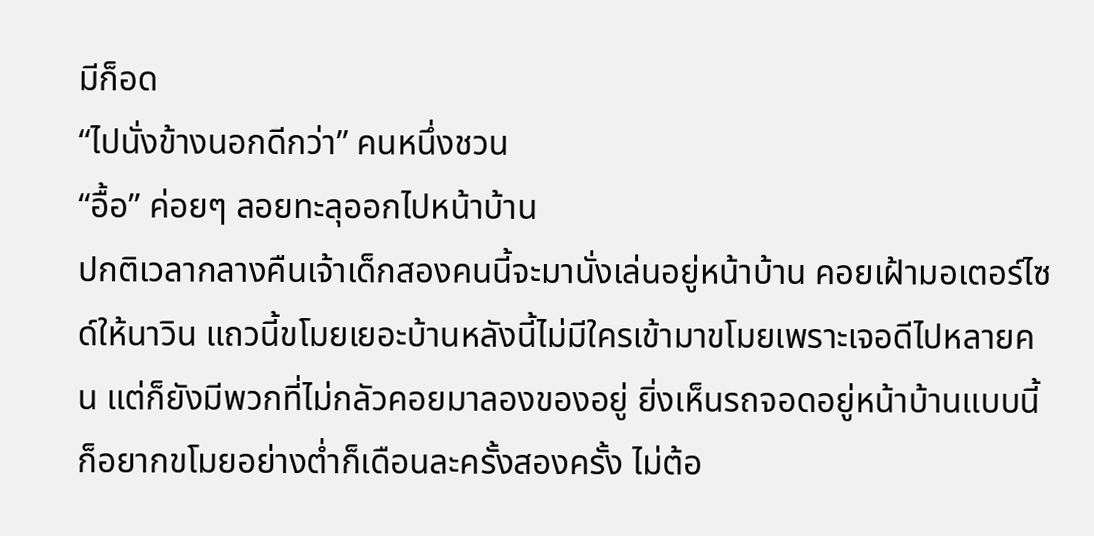มีก็อด
“ไปนั่งข้างนอกดีกว่า” คนหนึ่งชวน
“อื้อ” ค่อยๆ ลอยทะลุออกไปหน้าบ้าน
ปกติเวลากลางคืนเจ้าเด็กสองคนนี้จะมานั่งเล่นอยู่หน้าบ้าน คอยเฝ้ามอเตอร์ไซด์ให้นาวิน แถวนี้ขโมยเยอะบ้านหลังนี้ไม่มีใครเข้ามาขโมยเพราะเจอดีไปหลายคน แต่ก็ยังมีพวกที่ไม่กลัวคอยมาลองของอยู่ ยิ่งเห็นรถจอดอยู่หน้าบ้านแบบนี้ก็อยากขโมยอย่างต่ำก็เดือนละครั้งสองครั้ง ไม่ต้อ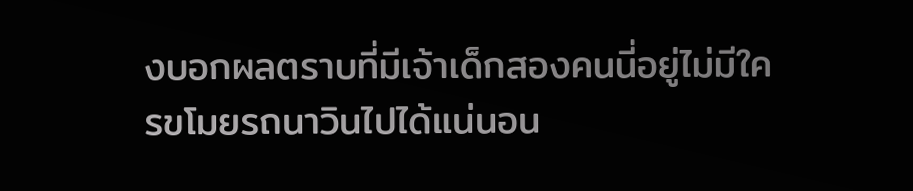งบอกผลตราบที่มีเจ้าเด็กสองคนนี่อยู่ไม่มีใครขโมยรถนาวินไปได้แน่นอน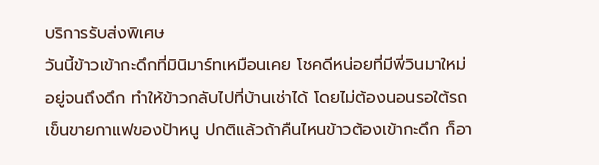บริการรับส่งพิเศษ
วันนี้ข้าวเข้ากะดึกที่มินิมาร์ทเหมือนเคย โชคดีหน่อยที่มีพี่วินมาใหม่อยู่จนถึงดึก ทำให้ข้าวกลับไปที่บ้านเช่าได้ โดยไม่ต้องนอนรอใต้รถเข็นขายกาแฟของป้าหนู ปกติแล้วถ้าคืนไหนข้าวต้องเข้ากะดึก ก็อา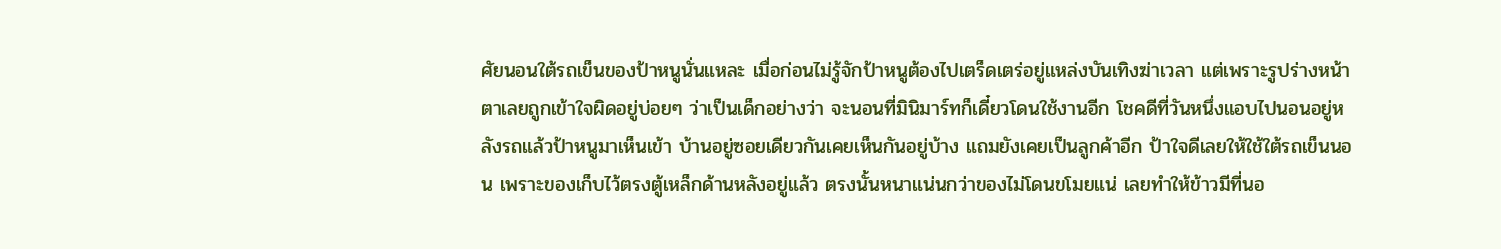ศัยนอนใต้รถเข็นของป้าหนูนั่นแหละ เมื่อก่อนไม่รู้จักป้าหนูต้องไปเตร็ดเตร่อยู่แหล่งบันเทิงฆ่าเวลา แต่เพราะรูปร่างหน้าตาเลยถูกเข้าใจผิดอยู่บ่อยๆ ว่าเป็นเด็กอย่างว่า จะนอนที่มินิมาร์ทก็เดี๋ยวโดนใช้งานอีก โชคดีที่วันหนึ่งแอบไปนอนอยู่หลังรถแล้วป้าหนูมาเห็นเข้า บ้านอยู่ซอยเดียวกันเคยเห็นกันอยู่บ้าง แถมยังเคยเป็นลูกค้าอีก ป้าใจดีเลยให้ใช้ใต้รถเข็นนอน เพราะของเก็บไว้ตรงตู้เหล็กด้านหลังอยู่แล้ว ตรงนั้นหนาแน่นกว่าของไม่โดนขโมยแน่ เลยทำให้ข้าวมีที่นอ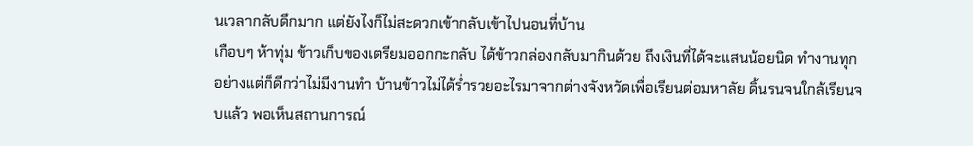นเวลากลับดึกมาก แต่ยังไงก็ไม่สะดวกเข้ากลับเข้าไปนอนที่บ้าน
เกือบๆ ห้าทุ่ม ข้าวเก็บของเตรียมออกกะกลับ ได้ข้าวกล่องกลับมากินด้วย ถึงเงินที่ได้จะแสนน้อยนิด ทำงานทุกอย่างแต่ก็ดีกว่าไม่มีงานทำ บ้านข้าวไม่ได้ร่ำรวยอะไรมาจากต่างจังหวัดเพื่อเรียนต่อมหาลัย ดิ้นรนจนใกล้เรียนจบแล้ว พอเห็นสถานการณ์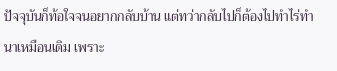ปัจจุบันก็ท้อใจจนอยากกลับบ้าน แต่ทว่ากลับไปก็ต้องไปทำไร่ทำนาเหมือนเดิม เพราะ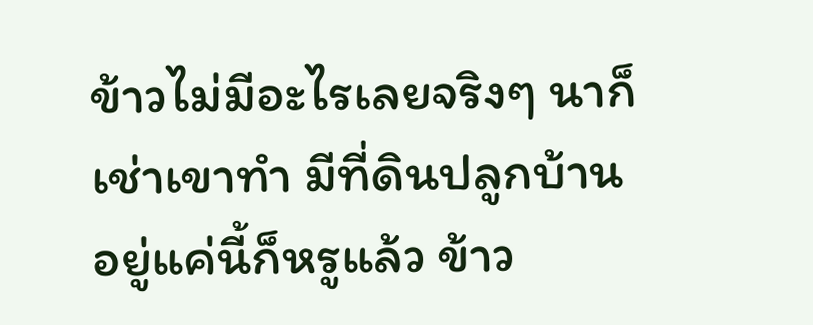ข้าวไม่มีอะไรเลยจริงๆ นาก็เช่าเขาทำ มีที่ดินปลูกบ้านอยู่แค่นี้ก็หรูแล้ว ข้าว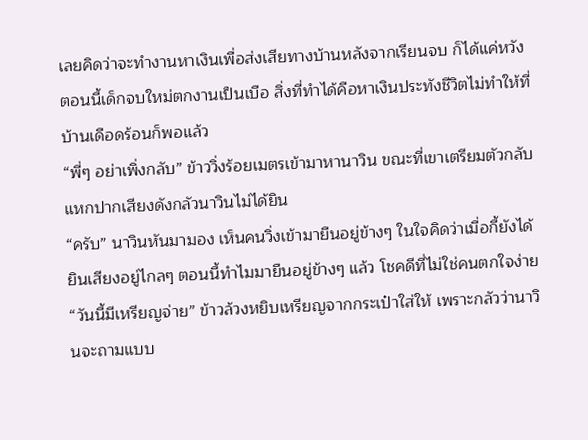เลยคิดว่าจะทำงานหาเงินเพื่อส่งเสียทางบ้านหลังจากเรียนจบ ก็ได้แค่หวัง ตอนนี้เด็กจบใหม่ตกงานเป็นเบือ สิ่งที่ทำได้คือหาเงินประทังชีวิตไม่ทำให้ที่บ้านเดือดร้อนก็พอแล้ว
“พี่ๆ อย่าเพิ่งกลับ” ข้าววิ่งร้อยเมตรเข้ามาหานาวิน ขณะที่เขาเตรียมตัวกลับ แหกปากเสียงดังกลัวนาวินไม่ได้ยิน
“ครับ” นาวินหันมามอง เห็นคนวิ่งเข้ามายืนอยู่ข้างๆ ในใจคิดว่าเมื่อกี้ยังได้ยินเสียงอยู่ไกลๆ ตอนนี้ทำไมมายืนอยู่ข้างๆ แล้ว โชคดีที่ไม่ใช่คนตกใจง่าย
“วันนี้มีเหรียญจ่าย” ข้าวล้วงหยิบเหรียญจากกระเป๋าใส่ให้ เพราะกลัวว่านาวินจะถามแบบ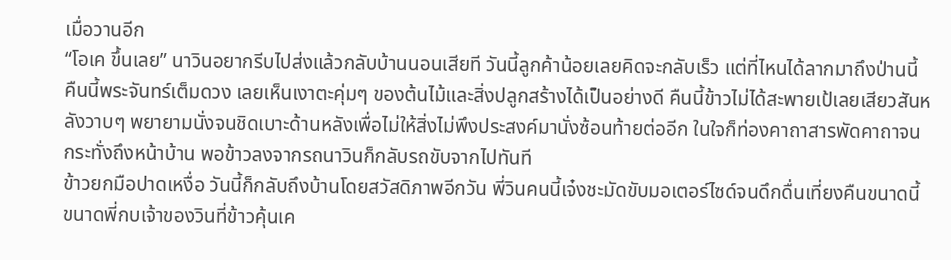เมื่อวานอีก
“โอเค ขึ้นเลย” นาวินอยากรีบไปส่งแล้วกลับบ้านนอนเสียที วันนี้ลูกค้าน้อยเลยคิดจะกลับเร็ว แต่ที่ไหนได้ลากมาถึงป่านนี้
คืนนี้พระจันทร์เต็มดวง เลยเห็นเงาตะคุ่มๆ ของต้นไม้และสิ่งปลูกสร้างได้เป็นอย่างดี คืนนี้ข้าวไม่ได้สะพายเป้เลยเสียวสันหลังวาบๆ พยายามนั่งจนชิดเบาะด้านหลังเพื่อไม่ให้สิ่งไม่พึงประสงค์มานั่งซ้อนท้ายต่ออีก ในใจก็ท่องคาถาสารพัดคาถาจนกระทั่งถึงหน้าบ้าน พอข้าวลงจากรถนาวินก็กลับรถขับจากไปทันที
ข้าวยกมือปาดเหงื่อ วันนี้ก็กลับถึงบ้านโดยสวัสดิภาพอีกวัน พี่วินคนนี้เจ๋งชะมัดขับมอเตอร์ไซด์จนดึกดื่นเที่ยงคืนขนาดนี้ ขนาดพี่กบเจ้าของวินที่ข้าวคุ้นเค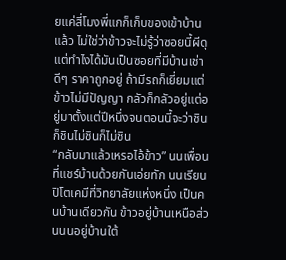ยแค่สี่โมงพี่แกก็เก็บของเข้าบ้านแล้ว ไม่ใช่ว่าข้าวจะไม่รู้ว่าซอยนี้ผีดุ แต่ทำไงได้มันเป็นซอยที่มีบ้านเช่าดีๆ ราคาถูกอยู่ ถ้ามีรถก็เยี่ยมแต่ข้าวไม่มีปัญญา กลัวก็กลัวอยู่แต่อยู่มาตั้งแต่ปีหนึ่งจนตอนนี้จะว่าชินก็ชินไม่ชินก็ไม่ชิน
“กลับมาแล้วเหรอไอ้ข้าว” นนเพื่อนที่แชร์บ้านด้วยกันเอ่ยทัก นนเรียนปิโตเคมีที่วิทยาลัยแห่งหนึ่ง เป็นคนบ้านเดียวกัน ข้าวอยู่บ้านเหนือส่วนนนอยู่บ้านใต้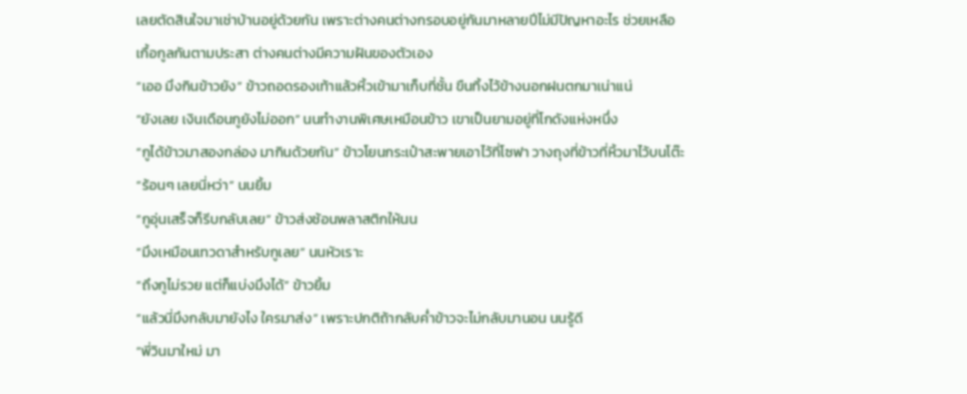เลยตัดสินใจมาเช่าบ้านอยู่ด้วยกัน เพราะต่างคนต่างกรอบอยู่กันมาหลายปีไม่มีปัญหาอะไร ช่วยเหลือเกื้อกูลกันตามประสา ต่างคนต่างมีความฝันของตัวเอง
“เออ มึงกินข้าวยัง” ข้าวถอดรองเท้าแล้วหิ้วเข้ามาเก็บที่ชั้น ขืนทิ้งไว้ข้างนอกฝนตกมาเน่าแน่
“ยังเลย เงินเดือนกูยังไม่ออก” นนทำงานพิเศษเหมือนข้าว เขาเป็นยามอยู่ที่โกดังแห่งหนึ่ง
“กูได้ข้าวมาสองกล่อง มากินด้วยกัน” ข้าวโยนกระเป๋าสะพายเอาไว้ที่โซฟา วางถุงที่ข้าวที่หิ้วมาไว้บนโต๊ะ
“ร้อนๆ เลยนี่หว่า” นนยิ้ม
“กูอุ่นเสร็จก็รีบกลับเลย” ข้าวส่งช้อนพลาสติกให้นน
“มึงเหมือนเทวดาสำหรับกูเลย” นนหัวเราะ
“ถึงกูไม่รวย แต่ก็แบ่งมึงได้” ข้าวยิ้ม
“แล้วนี่มึงกลับมายังไง ใครมาส่ง” เพราะปกติถ้ากลับค่ำข้าวจะไม่กลับมานอน นนรู้ดี
“พี่วินมาใหม่ มา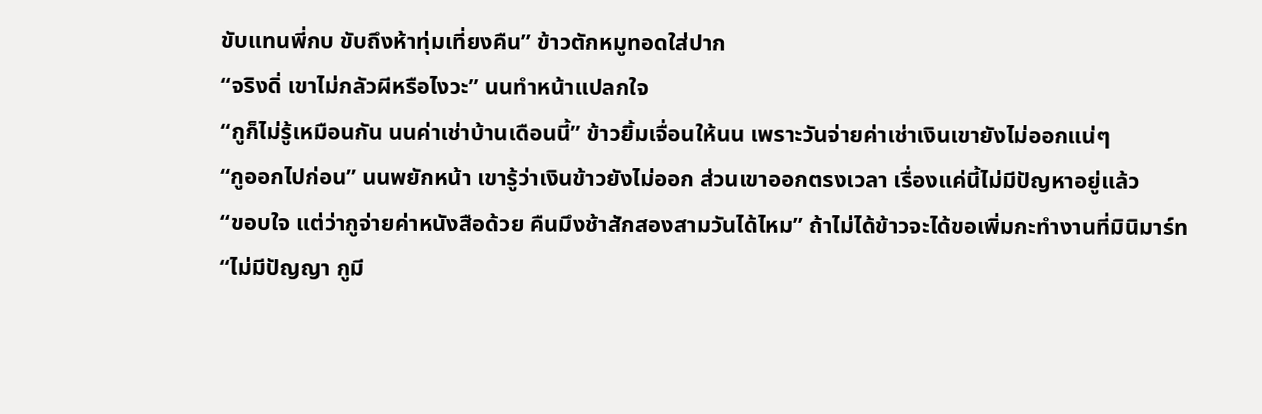ขับแทนพี่กบ ขับถึงห้าทุ่มเที่ยงคืน” ข้าวตักหมูทอดใส่ปาก
“จริงดิ่ เขาไม่กลัวผีหรือไงวะ” นนทำหน้าแปลกใจ
“กูก็ไม่รู้เหมือนกัน นนค่าเช่าบ้านเดือนนี้” ข้าวยิ้มเจื่อนให้นน เพราะวันจ่ายค่าเช่าเงินเขายังไม่ออกแน่ๆ
“กูออกไปก่อน” นนพยักหน้า เขารู้ว่าเงินข้าวยังไม่ออก ส่วนเขาออกตรงเวลา เรื่องแค่นี้ไม่มีปัญหาอยู่แล้ว
“ขอบใจ แต่ว่ากูจ่ายค่าหนังสือด้วย คืนมึงช้าสักสองสามวันได้ไหม” ถ้าไม่ได้ข้าวจะได้ขอเพิ่มกะทำงานที่มินิมาร์ท
“ไม่มีปัญญา กูมี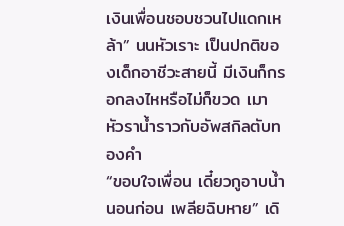เงินเพื่อนชอบชวนไปแดกเหล้า” นนหัวเราะ เป็นปกติของเด็กอาชีวะสายนี้ มีเงินก็กรอกลงไหหรือไม่ก็ขวด เมาหัวราน้ำราวกับอัพสกิลตับทองคำ
“ขอบใจเพื่อน เดี๋ยวกูอาบน้ำนอนก่อน เพลียฉิบหาย” เดิ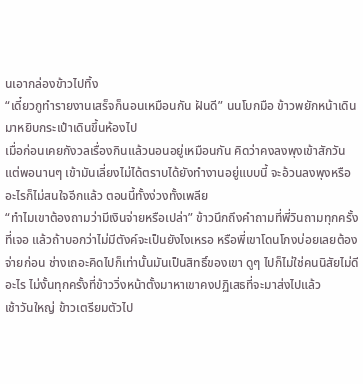นเอากล่องข้าวไปทิ้ง
“เดี๋ยวกูทำรายงานเสร็จก็นอนเหมือนกัน ฝันดี” นนโบกมือ ข้าวพยักหน้าเดินมาหยิบกระเป๋าเดินขึ้นห้องไป
เมื่อก่อนเคยกังวลเรื่องกินแล้วนอนอยู่เหมือนกัน คิดว่าคงลงพุงเข้าสักวัน แต่พอนานๆ เข้ามันเลี่ยงไม่ได้ตราบได้ยังทำงานอยู่แบบนี้ จะอ้วนลงพุงหรืออะไรก็ไม่สนใจอีกแล้ว ตอนนี้ทั้งง่วงทั้งเพลีย
“ทำไมเขาต้องถามว่ามีเงินจ่ายหรือเปล่า” ข้าวนึกถึงคำถามที่พี่วินถามทุกครั้งที่เจอ แล้วถ้าบอกว่าไม่มีตังค์จะเป็นยังไงเหรอ หรือพี่เขาโดนโกงบ่อยเลยต้องจ่ายก่อน ช่างเถอะคิดไปก็เท่านั้นมันเป็นสิทธิ์ของเขา ดูๆ ไปก็ไม่ใช่คนนิสัยไม่ดีอะไร ไม่งั้นทุกครั้งที่ข้าววิ่งหน้าตั้งมาหาเขาคงปฏิเสธที่จะมาส่งไปแล้ว
เช้าวันใหญ่ ข้าวเตรียมตัวไป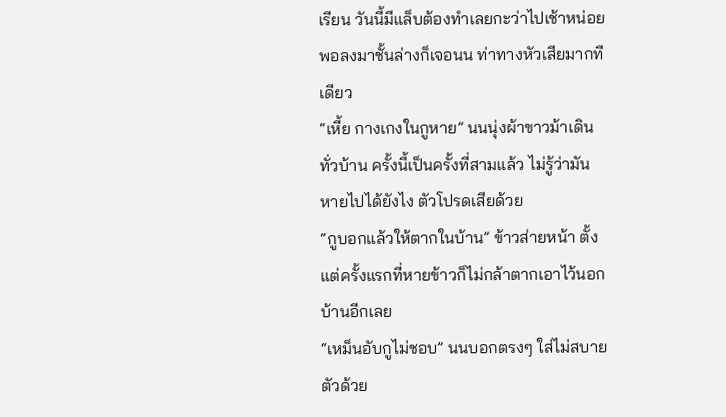เรียน วันนี้มีแล็บต้องทำเลยกะว่าไปเช้าหน่อย พอลงมาชั้นล่างก็เจอนน ท่าทางหัวเสียมากทีเดียว
“เหี้ย กางเกงในกูหาย” นนนุ่งผ้าขาวม้าเดินทั่วบ้าน ครั้งนี้เป็นครั้งที่สามแล้ว ไม่รู้ว่ามันหายไปได้ยังไง ตัวโปรดเสียด้วย
“กูบอกแล้วให้ตากในบ้าน” ข้าวส่ายหน้า ตั้งแต่ครั้งแรกที่หายข้าวก็ไม่กล้าตากเอาไว้นอกบ้านอีกเลย
“เหม็นอับกูไม่ชอบ” นนบอกตรงๆ ใส่ไม่สบายตัวด้วย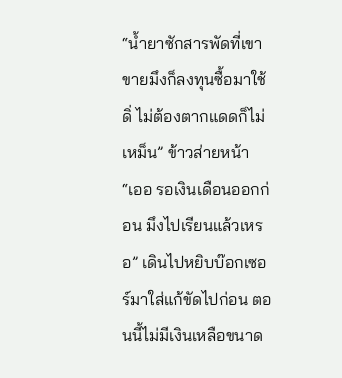“น้ำยาซักสารพัดที่เขาขายมึงก็ลงทุนซื้อมาใช้ดิ่ ไม่ต้องตากแดดก็ไม่เหม็น” ข้าวส่ายหน้า
“เออ รอเงินเดือนออกก่อน มึงไปเรียนแล้วเหรอ” เดินไปหยิบบ๊อกเซอร์มาใส่แก้ขัดไปก่อน ตอนนี้ไม่มีเงินเหลือขนาด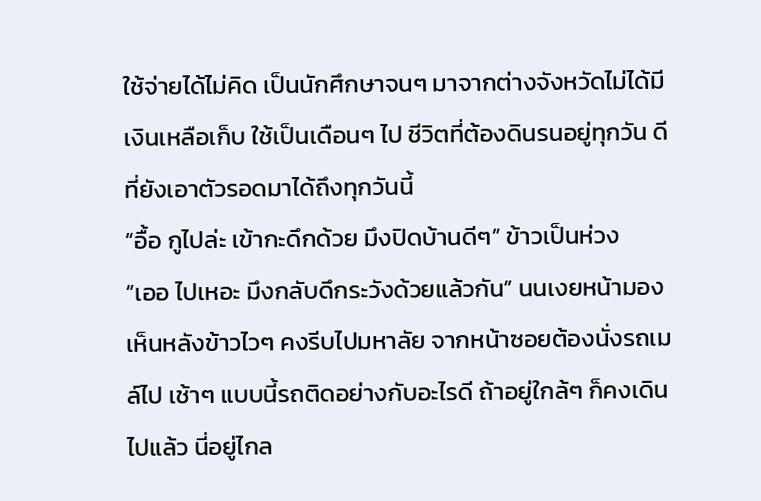ใช้จ่ายได้ไม่คิด เป็นนักศึกษาจนๆ มาจากต่างจังหวัดไม่ได้มีเงินเหลือเก็บ ใช้เป็นเดือนๆ ไป ชีวิตที่ต้องดินรนอยู่ทุกวัน ดีที่ยังเอาตัวรอดมาได้ถึงทุกวันนี้
“อื้อ กูไปล่ะ เข้ากะดึกด้วย มึงปิดบ้านดีๆ” ข้าวเป็นห่วง
“เออ ไปเหอะ มึงกลับดึกระวังด้วยแล้วกัน” นนเงยหน้ามอง เห็นหลังข้าวไวๆ คงรีบไปมหาลัย จากหน้าซอยต้องนั่งรถเมล์ไป เช้าๆ แบบนี้รถติดอย่างกับอะไรดี ถ้าอยู่ใกล้ๆ ก็คงเดินไปแล้ว นี่อยู่ไกล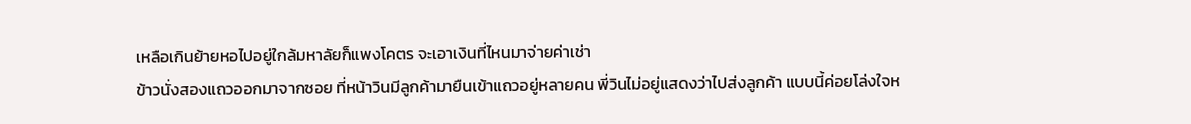เหลือเกินย้ายหอไปอยู่ใกล้มหาลัยก็แพงโคตร จะเอาเงินที่ไหนมาจ่ายค่าเช่า
ข้าวนั่งสองแถวออกมาจากซอย ที่หน้าวินมีลูกค้ามายืนเข้าแถวอยู่หลายคน พี่วินไม่อยู่แสดงว่าไปส่งลูกค้า แบบนี้ค่อยโล่งใจห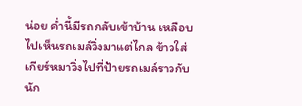น่อย ค่ำนี้มีรถกลับเข้าบ้าน เหลือบไปเห็นรถเมล์วิ่งมาแต่ไกล ข้าวใส่เกียร์หมาวิ่งไปที่ป้ายรถเมล์ราวกับนัก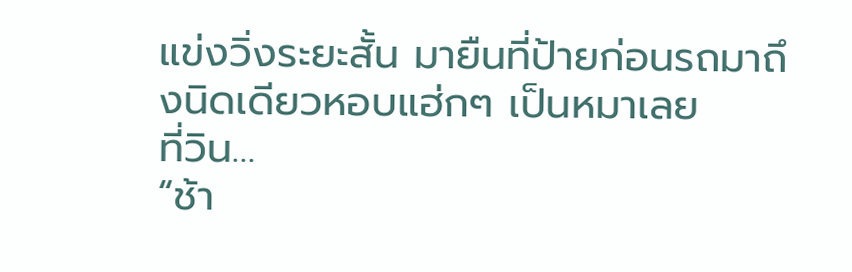แข่งวิ่งระยะสั้น มายืนที่ป้ายก่อนรถมาถึงนิดเดียวหอบแฮ่กๆ เป็นหมาเลย
ที่วิน…
“ช้า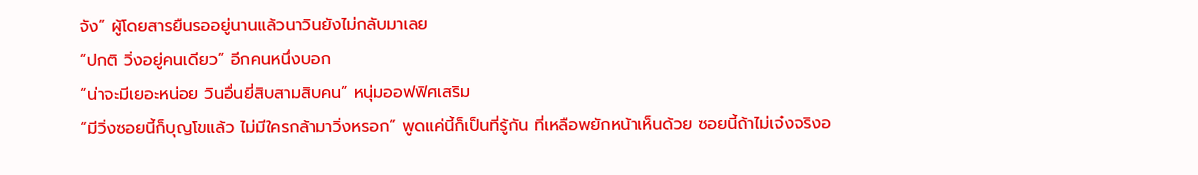จัง” ผู้โดยสารยืนรออยู่นานแล้วนาวินยังไม่กลับมาเลย
“ปกติ วิ่งอยู่คนเดียว” อีกคนหนึ่งบอก
“น่าจะมีเยอะหน่อย วินอื่นยี่สิบสามสิบคน” หนุ่มออฟฟิศเสริม
“มีวิ่งซอยนี้ก็บุญโขแล้ว ไม่มีใครกล้ามาวิ่งหรอก” พูดแค่นี้ก็เป็นที่รู้กัน ที่เหลือพยักหน้าเห็นด้วย ซอยนี้ถ้าไม่เจ๋งจริงอ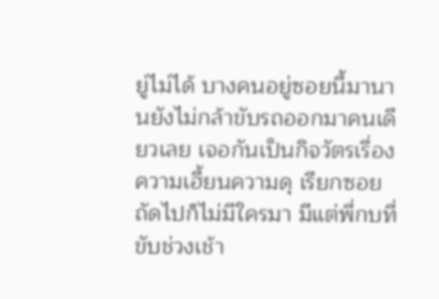ยู่ไม่ได้ บางคนอยู่ซอยนี้มานานยังไม่กล้าขับรถออกมาคนเดียวเลย เจอกันเป็นกิจวัตรเรื่องความเฮี้ยนความดุ เรียกซอยถัดไปก็ไม่มีใครมา มีแต่พี่กบที่ขับช่วงเช้า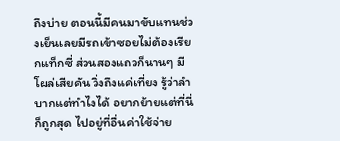ถึงบ่าย ตอนนี้มีคนมาขับแทนช่วงเย็นเลยมีรถเข้าซอยไม่ต้องเรียกแท็กซี่ ส่วนสองแถวก็นานๆ มีโผล่เสียคัน วิ่งถึงแค่เที่ยง รู้ว่าลำบากแต่ทำไงได้ อยากย้ายแต่ที่นี่ก็ถูกสุด ไปอยู่ที่อื่นค่าใช้จ่าย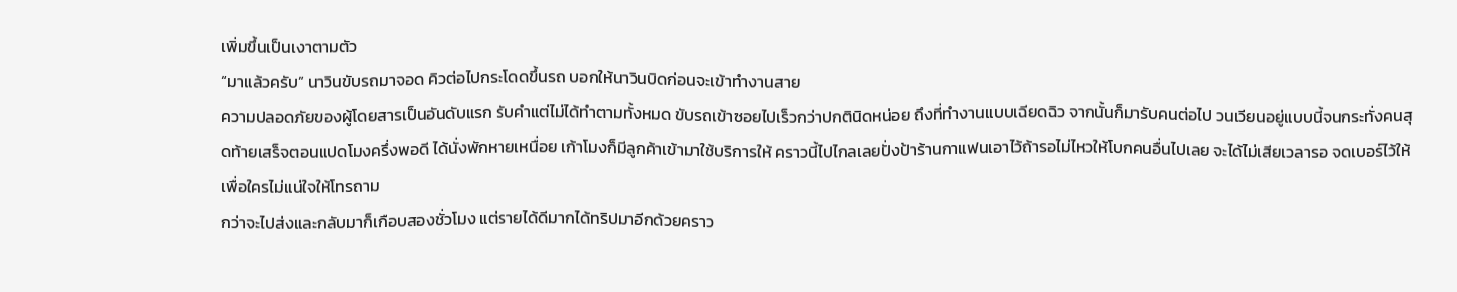เพิ่มขึ้นเป็นเงาตามตัว
“มาแล้วครับ” นาวินขับรถมาจอด คิวต่อไปกระโดดขึ้นรถ บอกให้นาวินบิดก่อนจะเข้าทำงานสาย
ความปลอดภัยของผู้โดยสารเป็นอันดับแรก รับคำแต่ไม่ได้ทำตามทั้งหมด ขับรถเข้าซอยไปเร็วกว่าปกตินิดหน่อย ถึงที่ทำงานแบบเฉียดฉิว จากนั้นก็มารับคนต่อไป วนเวียนอยู่แบบนี้จนกระทั่งคนสุดท้ายเสร็จตอนแปดโมงครึ่งพอดี ได้นั่งพักหายเหนื่อย เก้าโมงก็มีลูกค้าเข้ามาใช้บริการให้ คราวนี้ไปไกลเลยปั่งป้าร้านกาแฟนเอาไว้ถ้ารอไม่ไหวให้โบกคนอื่นไปเลย จะได้ไม่เสียเวลารอ จดเบอร์ไว้ให้เพื่อใครไม่แน่ใจให้โทรถาม
กว่าจะไปส่งและกลับมาก็เกือบสองชั่วโมง แต่รายได้ดีมากได้ทริปมาอีกด้วยคราว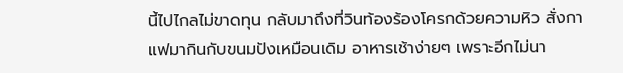นี้ไปไกลไม่ขาดทุน กลับมาถึงที่วินท้องร้องโครกด้วยความหิว สั่งกาแฟมากินกับขนมปังเหมือนเดิม อาหารเช้าง่ายๆ เพราะอีกไม่นา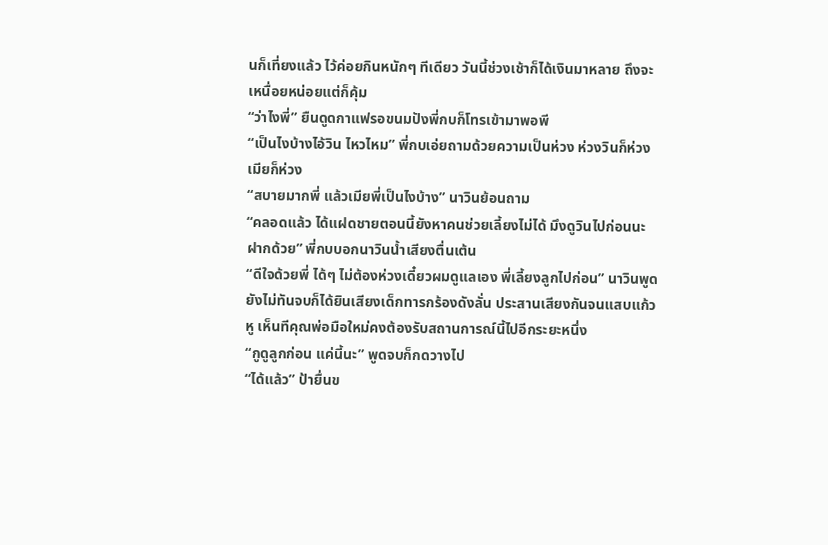นก็เที่ยงแล้ว ไว้ค่อยกินหนักๆ ทีเดียว วันนี้ช่วงเช้าก็ได้เงินมาหลาย ถึงจะเหนื่อยหน่อยแต่ก็คุ้ม
“ว่าไงพี่” ยืนดูดกาแฟรอขนมปังพี่กบก็โทรเข้ามาพอพี
“เป็นไงบ้างไอ้วิน ไหวไหม” พี่กบเอ่ยถามด้วยความเป็นห่วง ห่วงวินก็ห่วงเมียก็ห่วง
“สบายมากพี่ แล้วเมียพี่เป็นไงบ้าง” นาวินย้อนถาม
“คลอดแล้ว ได้แฝดชายตอนนี้ยังหาคนช่วยเลี้ยงไม่ได้ มึงดูวินไปก่อนนะฝากด้วย” พี่กบบอกนาวินน้ำเสียงตื่นเต้น
“ดีใจด้วยพี่ ได้ๆ ไม่ต้องห่วงเดี๋ยวผมดูแลเอง พี่เลี้ยงลูกไปก่อน” นาวินพูดยังไม่ทันจบก็ได้ยินเสียงเด็กทารกร้องดังลั่น ประสานเสียงกันจนแสบแก้วหู เห็นทีคุณพ่อมือใหม่คงต้องรับสถานการณ์นี้ไปอีกระยะหนึ่ง
“กูดูลูกก่อน แค่นี้นะ” พูดจบก็กดวางไป
“ได้แล้ว” ป้ายื่นข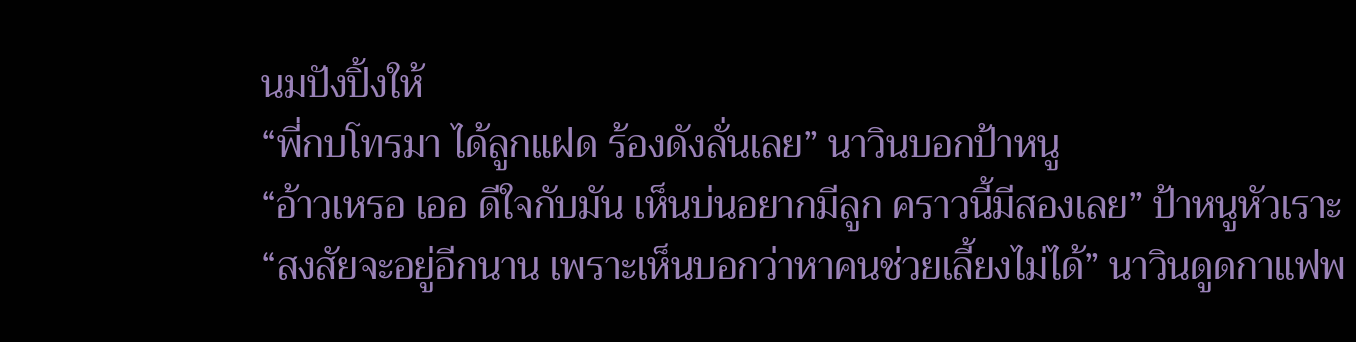นมปังปิ้งให้
“พี่กบโทรมา ได้ลูกแฝด ร้องดังลั่นเลย” นาวินบอกป้าหนู
“อ้าวเหรอ เออ ดีใจกับมัน เห็นบ่นอยากมีลูก คราวนี้มีสองเลย” ป้าหนูหัวเราะ
“สงสัยจะอยู่อีกนาน เพราะเห็นบอกว่าหาคนช่วยเลี้ยงไม่ได้” นาวินดูดกาแฟพ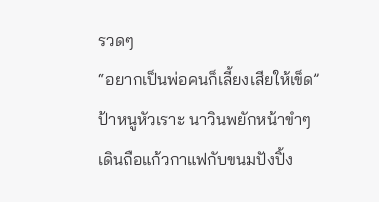รวดๆ
“อยากเป็นพ่อคนก็เลี้ยงเสียให้เข็ด” ป้าหนูหัวเราะ นาวินพยักหน้าขำๆ เดินถือแก้วกาแฟกับขนมปังปิ้ง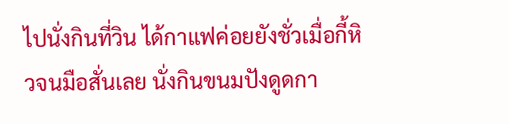ไปนั่งกินที่วิน ได้กาแฟค่อยยังชั่วเมื่อกี้หิวจนมือสั่นเลย นั่งกินขนมปังดูดกา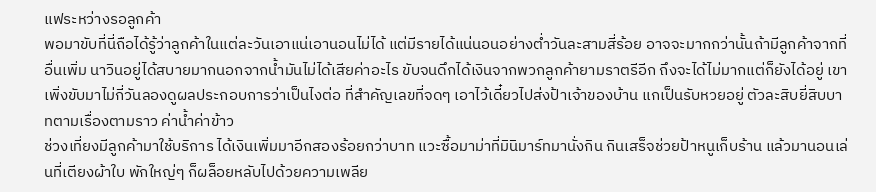แฟระหว่างรอลูกค้า
พอมาขับที่นี่ถือได้รู้ว่าลูกค้าในแต่ละวันเอาแน่เอานอนไม่ได้ แต่มีรายได้แน่นอนอย่างต่ำวันละสามสี่ร้อย อาจจะมากกว่านั้นถ้ามีลูกค้าจากที่อื่นเพิ่ม นาวินอยู่ได้สบายมากนอกจากน้ำมันไม่ได้เสียค่าอะไร ขับจนดึกได้เงินจากพวกลูกค้ายามราตรีอีก ถึงจะได้ไม่มากแต่ก็ยังได้อยู่ เขาเพิ่งขับมาไม่กี่วันลองดูผลประกอบการว่าเป็นไงต่อ ที่สำคัญเลขที่จดๆ เอาไว้เดี๋ยวไปส่งป้าเจ้าของบ้าน แกเป็นรับหวยอยู่ ตัวละสิบยี่สิบบาทตามเรื่องตามราว ค่าน้ำค่าข้าว
ช่วงเที่ยงมีลูกค้ามาใช้บริการ ได้เงินเพิ่มมาอีกสองร้อยกว่าบาท แวะซื้อมาม่าที่มินิมาร์ทมานั่งกิน กินเสร็จช่วยป้าหนูเก็บร้าน แล้วมานอนเล่นที่เตียงผ้าใบ พักใหญ่ๆ ก็ผล็อยหลับไปด้วยความเพลีย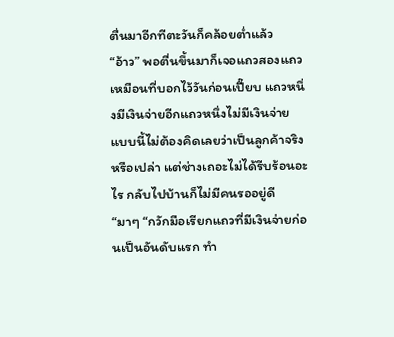ตื่นมาอีกทีตะวันก็คล้อยต่ำแล้ว
“อ้าว” พอตื่นขึ้นมาก็เจอแถวสองแถว เหมือนที่บอกไว้วันก่อนเปี๊ยบ แถวหนึ่งมีเงินจ่ายอีกแถวหนึ่งไม่มีเงินจ่าย แบบนี้ไม่ต้องคิดเลยว่าเป็นลูกค้าจริงหรือเปล่า แต่ช่างเถอะไม่ได้รีบร้อนอะไร กลับไปบ้านก็ไม่มีคนรออยู่ดี
“มาๆ “กวักมือเรียกแถวที่มีเงินจ่ายก่อนเป็นอันดับแรก ทำ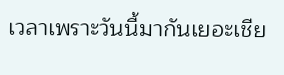เวลาเพราะวันนี้มากันเยอะเชีย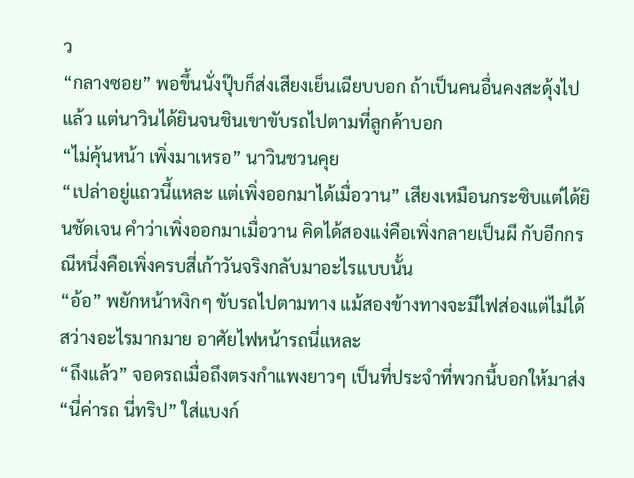ว
“กลางซอย” พอขึ้นนั่งปุ๊บก็ส่งเสียงเย็นเฉียบบอก ถ้าเป็นคนอื่นคงสะดุ้งไปแล้ว แต่นาวินได้ยินจนชินเขาขับรถไปตามที่ลูกค้าบอก
“ไม่คุ้นหน้า เพิ่งมาเหรอ” นาวินชวนคุย
“เปล่าอยู่แถวนี้แหละ แต่เพิ่งออกมาได้เมื่อวาน” เสียงเหมือนกระซิบแต่ได้ยินชัดเจน คำว่าเพิ่งออกมาเมื่อวาน คิดได้สองแง่คือเพิ่งกลายเป็นผี กับอีกกรณีหนึ่งคือเพิ่งครบสี่เก้าวันจริงกลับมาอะไรแบบนั้น
“อ้อ” พยักหน้าหงิกๆ ขับรถไปตามทาง แม้สองข้างทางจะมีไฟส่องแต่ไม่ได้สว่างอะไรมากมาย อาศัยไฟหน้ารถนี่แหละ
“ถึงแล้ว” จอดรถเมื่อถึงตรงกำแพงยาวๆ เป็นที่ประจำที่พวกนี้บอกให้มาส่ง
“นี่ค่ารถ นี่ทริป” ใส่แบงก์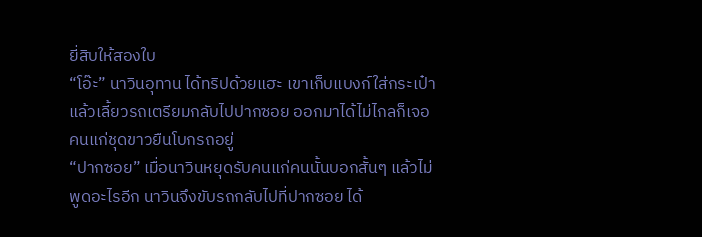ยี่สิบให้สองใบ
“โอ๊ะ” นาวินอุทาน ได้ทริปด้วยแฮะ เขาเก็บแบงก์ใส่กระเป๋าแล้วเลี้ยวรถเตรียมกลับไปปากซอย ออกมาได้ไม่ไกลก็เจอคนแก่ชุดขาวยืนโบกรถอยู่
“ปากซอย” เมื่อนาวินหยุดรับคนแก่คนนั้นบอกสั้นๆ แล้วไม่พูดอะไรอีก นาวินจึงขับรถกลับไปที่ปากซอย ได้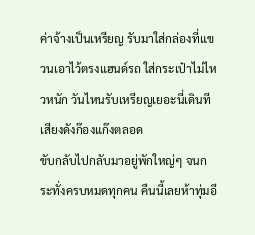ค่าจ้างเป็นเหรียญ รับมาใส่กล่องที่แขวนเอาไว้ตรงแฮนด์รถ ใส่กระเป๋าไม่ไหวหนัก วันไหนรับเหรียญเยอะนี่เดินทีเสียงดังก๊องแก๊งตลอด
ขับกลับไปกลับมาอยู่พักใหญ่ๆ จนกระทั่งครบหมดทุกคน คืนนี้เลยห้าทุ่มอี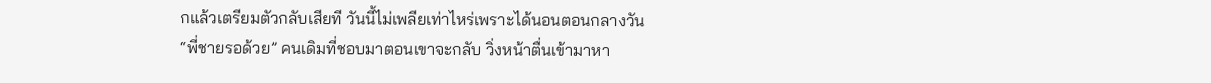กแล้วเตรียมตัวกลับเสียที วันนี้ไม่เพลียเท่าไหร่เพราะได้นอนตอนกลางวัน
“พี่ชายรอด้วย” คนเดิมที่ชอบมาตอนเขาจะกลับ วิ่งหน้าตื่นเข้ามาหา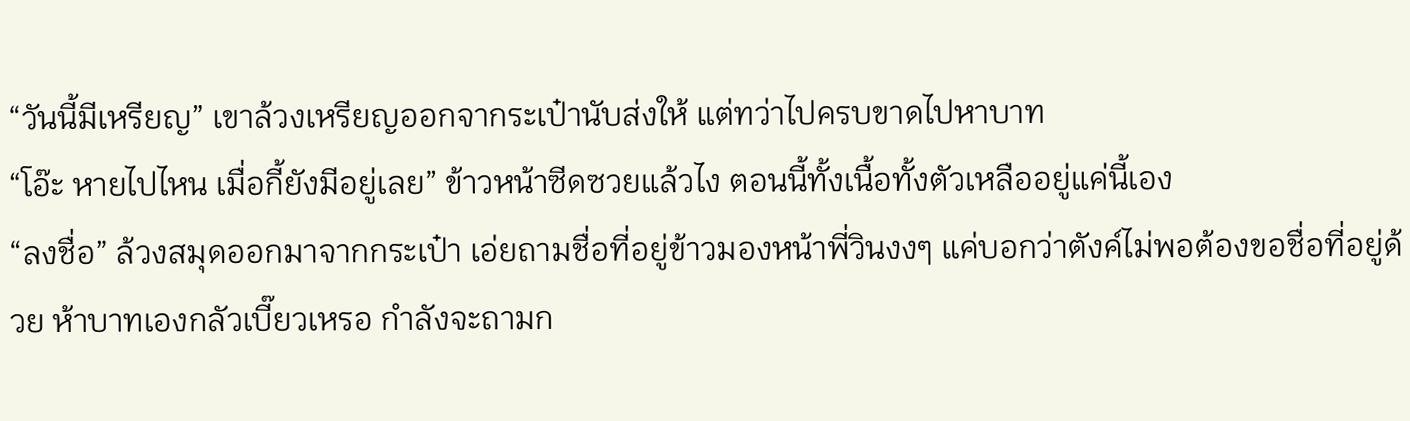“วันนี้มีเหรียญ” เขาล้วงเหรียญออกจากระเป๋านับส่งให้ แต่ทว่าไปครบขาดไปหาบาท
“โอ๊ะ หายไปไหน เมื่อกี้ยังมีอยู่เลย” ข้าวหน้าซีดซวยแล้วไง ตอนนี้ทั้งเนื้อทั้งตัวเหลืออยู่แค่นี้เอง
“ลงชื่อ” ล้วงสมุดออกมาจากกระเป๋า เอ่ยถามชื่อที่อยู่ข้าวมองหน้าพี่วินงงๆ แค่บอกว่าตังค์ไม่พอต้องขอชื่อที่อยู่ด้วย ห้าบาทเองกลัวเบี๊ยวเหรอ กำลังจะถามก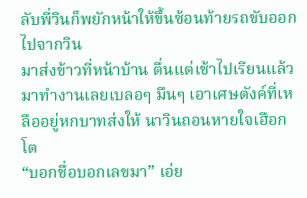ลับพี่วินก็พยักหน้าให้ขึ้นซ้อนท้ายรถขับออกไปจากวิน
มาส่งข้าวที่หน้าบ้าน ตื่นแต่เช้าไปเรียนแล้วมาทำงานเลยเบลอๆ มึนๆ เอาเศษตังค์ที่เหลืออยู่หกบาทส่งให้ นาวินถอนหายใจเฮือกโต
“บอกชื่อบอกเลขมา” เอ่ย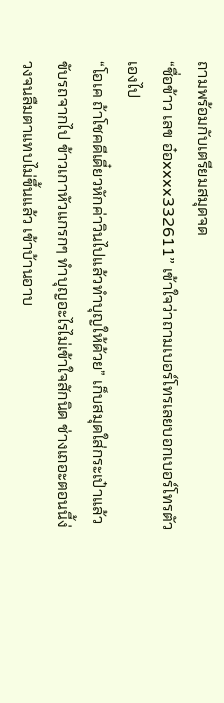ถามพร้อมกับเตรียมสมุดจด
“ชื่อข้าว เลข อ๋อxxxx332611” เข้าใจว่าถามเบอร์โทรเลยบอกเบอร์โทรตัวเองไป
“โอเค ถ้าโชคดีเดี๋ยวหักค่าวินไปแล้วทำบุญให้ด้วย” เก็บสมุดใส่กระเป๋าแล้วขับรถจากไป ข้าวเกาหัวแกรกๆ ทำบุญอะไรไม่เข้าใจสักนิด ช่างเถอะตอนนี้ง่วงจนลืมตาแทบไม่ขึ้นแล้ว เข้าบ้านอาบ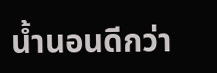น้ำนอนดีกว่า